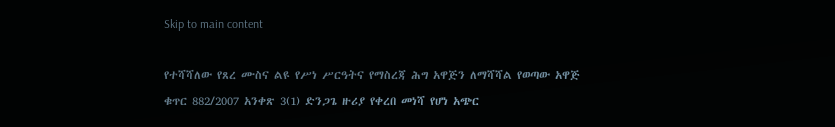Skip to main content

የተሻሻለው የጸረ ሙስና ልዩ የሥነ ሥርዓትና የማስረጃ ሕግ አዋጅን ለማሻሻል የወጣው አዋጅ ቁጥር 882/2007 አንቀጽ 3(1) ድንጋጌ ዙሪያ የቀረበ መነሻ የሆነ አጭር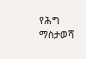የሕግ ማስታወሻ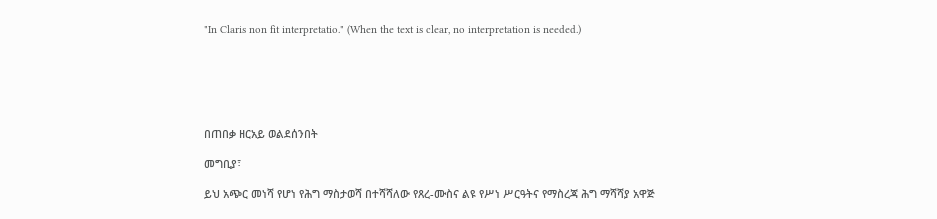"In Claris non fit interpretatio." (When the text is clear, no interpretation is needed.)






በጠበቃ ዘርአይ ወልደሰንበት

መግቢያ፣

ይህ አጭር መነሻ የሆነ የሕግ ማስታወሻ በተሻሻለው የጸረ-ሙስና ልዩ የሥነ ሥርዓትና የማስረጃ ሕግ ማሻሻያ አዋጅ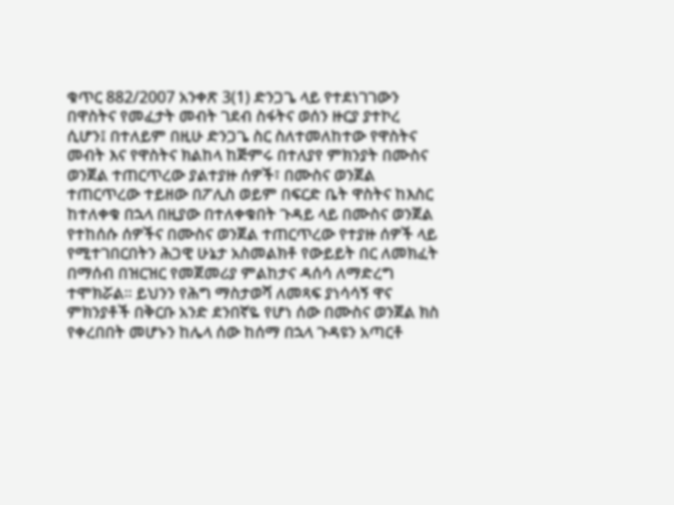ቁጥር 882/2007 አንቀጽ 3(1) ድንጋጌ ላይ የተደነገገውን በዋስትና የመፈታት መብት ገደብ ስፋትና ወሰን ዙርያ ያተኮረ ሲሆን፤ በተለይም በዚሁ ድንጋጌ ስር ስለተመለከተው የዋስትና መብት እና የዋስትና ክልከላ ከጅምሩ በተለያየ ምክንያት በሙስና ወንጀል ተጠርጥረው ያልተያዙ ሰዎች፣ በሙስና ወንጀል ተጠርጥረው ተይዘው በፖሊስ ወይም በፍርድ ቤት ዋስትና ከእስር ከተለቀቁ በኋላ በዚያው በተለቀቁበት ጉዳይ ላይ በሙስና ወንጀል የተከሰሱ ሰዎችና በሙስና ወንጀል ተጠርጥረው የተያዙ ሰዎች ላይ የሚተገበርበትን ሕጋዊ ሁኔታ አስመልክቶ የውይይት በር ለመክፈት በማሰብ በዝርዝር የመጀመሪያ ምልከታና ዳሰሳ ለማድረግ ተሞክሯል። ይህንን የሕግ ማስታወሻ ለመጻፍ ያነሳሳኝ ዋና ምክንያቶች በቅርቡ አንድ ደንበኛዬ የሆነ ሰው በሙስና ወንጀል ክስ የቀረበበት መሆኑን ከሌላ ሰው ከሰማ በኋላ ጉዳዩን አጣርቶ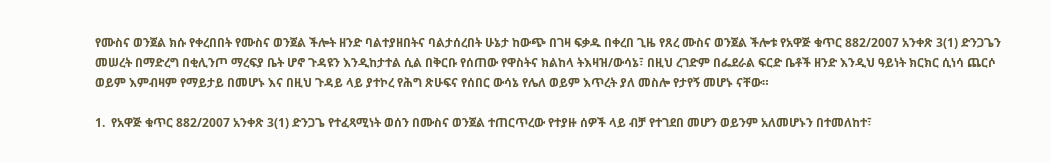የሙስና ወንጀል ክሱ የቀረበበት የሙስና ወንጀል ችሎት ዘንድ ባልተያዘበትና ባልታሰረበት ሁኔታ ከውጭ በገዛ ፍቃዱ በቀረበ ጊዜ የጸረ ሙስና ወንጀል ችሎቱ የአዋጅ ቁጥር 882/2007 አንቀጽ 3(1) ድንጋጌን መሠረት በማድረግ በቂሊንጦ ማረፍያ ቤት ሆኖ ጉዳዩን እንዲከታተል ሲል በቅርቡ የሰጠው የዋስትና ክልከላ ትእዛዝ/ውሳኔ፣ በዚህ ረገድም በፌደራል ፍርድ ቤቶች ዘንድ እንዲህ ዓይነት ክርክር ሲነሳ ጨርሶ ወይም እምብዛም የማይታይ በመሆኑ እና በዚህ ጉዳይ ላይ ያተኮረ የሕግ ጽሁፍና የሰበር ውሳኔ የሌለ ወይም እጥረት ያለ መስሎ የታየኝ መሆኑ ናቸው።

1.  የአዋጅ ቁጥር 882/2007 አንቀጽ 3(1) ድንጋጌ የተፈጻሚነት ወሰን በሙስና ወንጀል ተጠርጥረው የተያዙ ሰዎች ላይ ብቻ የተገደበ መሆን ወይንም አለመሆኑን በተመለከተ፣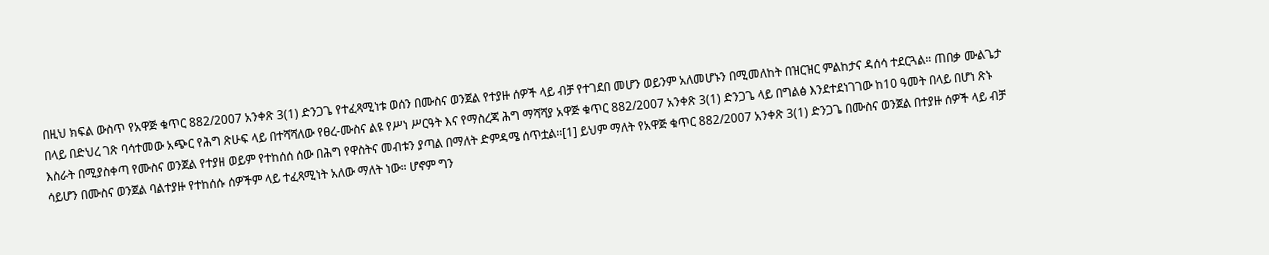በዚህ ክፍል ውስጥ የአዋጅ ቁጥር 882/2007 አንቀጽ 3(1) ድንጋጌ የተፈጻሚነቱ ወሰን በሙስና ወንጀል የተያዙ ሰዎች ላይ ብቻ የተገደበ መሆን ወይንም አለመሆኑን በሚመለከት በዝርዝር ምልከታና ዳሰሳ ተደርጓል። ጠበቃ ሙልጌታ በላይ በድህረ ገጽ ባሳተመው አጭር የሕግ ጽሁፍ ላይ በተሻሻለው የፀረ-ሙስና ልዩ የሥነ ሥርዓት እና የማስረጃ ሕግ ማሻሻያ አዋጅ ቁጥር 882/2007 አንቀጽ 3(1) ድንጋጌ ላይ በግልፅ እንደተደነገገው ከ10 ዓመት በላይ በሆነ ጽኑ እስራት በሚያስቀጣ የሙስና ወንጀል የተያዘ ወይም የተከሰሰ ሰው በሕግ የዋስትና መብቱን ያጣል በማለት ድምዳሜ ሰጥቷል፡፡[1] ይህም ማለት የአዋጅ ቁጥር 882/2007 አንቀጽ 3(1) ድንጋጌ በሙስና ወንጀል በተያዙ ሰዎች ላይ ብቻ ሳይሆን በሙስና ወንጀል ባልተያዙ የተከሰሱ ሰዎችም ላይ ተፈጻሚነት አለው ማለት ነው። ሆኖም ግን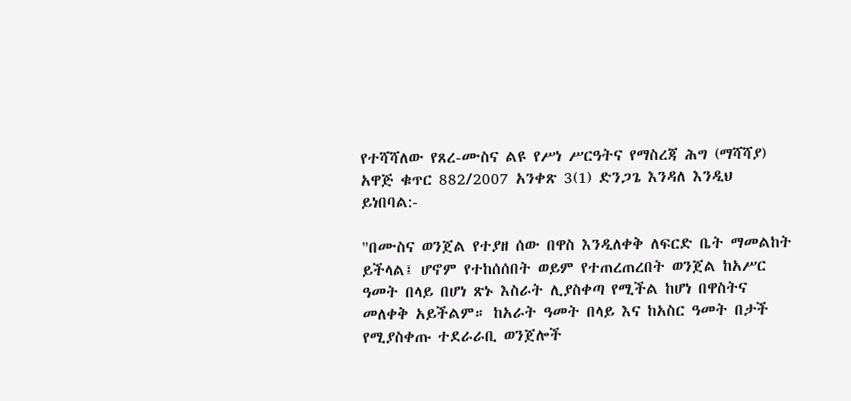የተሻሻለው የጸረ-ሙስና ልዩ የሥነ ሥርዓትና የማስረጃ ሕግ (ማሻሻያ) አዋጅ ቁጥር 882/2007 አንቀጽ 3(1) ድንጋጌ እንዳለ እንዲህ ይነበባል:-

"በሙስና ወንጀል የተያዘ ሰው በዋስ እንዲለቀቅ ለፍርድ ቤት ማመልከት ይችላል፤ ሆኖም የተከሰሰበት ወይም የተጠረጠረበት ወንጀል ከአሥር ዓመት በላይ በሆነ ጽኑ እስራት ሊያስቀጣ የሚችል ከሆነ በዋስትና መለቀቅ አይችልም። ከአራት ዓመት በላይ እና ከአስር ዓመት በታች የሚያስቀጡ ተደራራቢ ወንጀሎች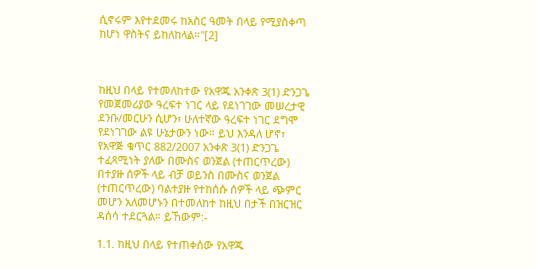ሲኖሩም እየተደመሩ ከአስር ዓመት በላይ የሚያስቀጣ ከሆነ ዋስትና ይከለከላል።"[2]



ከዚህ በላይ የተመለከተው የአዋጁ አንቀጽ 3(1) ድንጋጌ የመጀመሪያው ዓረፍተ ነገር ላይ የደነገገው መሠረታዊ ደንቡ/መርሁን ሲሆን፣ ሁለተኛው ዓረፍተ ነገር ደግሞ የደነገገው ልዩ ሁኔታውን ነው። ይህ እንዳለ ሆኖ፣ የአዋጅ ቁጥር 882/2007 አንቀጽ 3(1) ድንጋጌ ተፈጻሚነት ያለው በሙስና ወንጀል (ተጠርጥረው) በተያዙ ሰዎች ላይ ብቻ ወይንስ በሙስና ወንጀል (ተጠርጥረው) ባልተያዙ የተከሰሱ ሰዎች ላይ ጭምር መሆን አለመሆኑን በተመለከተ ከዚህ በታች በዝርዝር ዳሰሳ ተደርጓል። ይኸውም:-

1.1. ከዚህ በላይ የተጠቀሰው የአዋጁ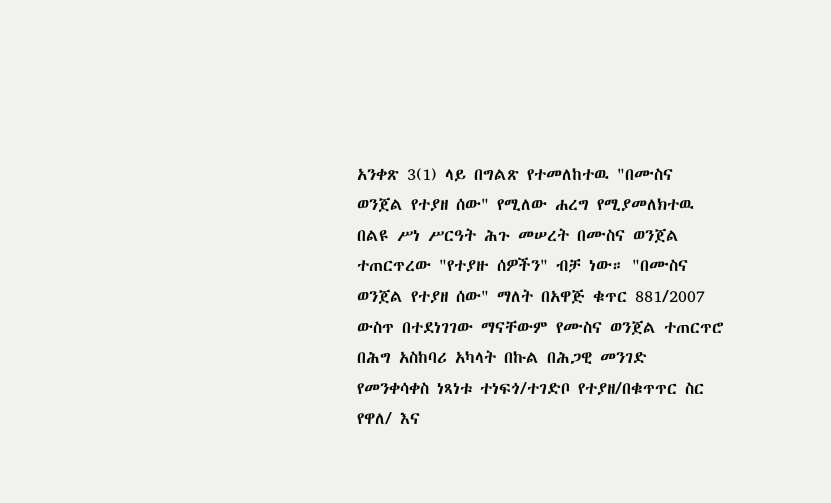አንቀጽ 3(1) ላይ በግልጽ የተመለከተዉ "በሙስና ወንጀል የተያዘ ሰው" የሚለው ሐረግ የሚያመለክተዉ በልዩ ሥነ ሥርዓት ሕጉ መሠረት በሙስና ወንጀል ተጠርጥረው "የተያዙ ሰዎችን" ብቻ ነው። "በሙስና ወንጀል የተያዘ ሰው" ማለት በአዋጅ ቁጥር 881/2007 ውስጥ በተደነገገው ማናቸውም የሙስና ወንጀል ተጠርጥሮ በሕግ አስከባሪ አካላት በኩል በሕጋዊ መንገድ የመንቀሳቀስ ነጻነቱ ተነፍጎ/ተገድቦ የተያዘ/በቁጥጥር ስር የዋለ/ እና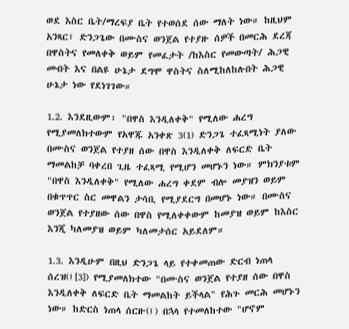ወደ እስር ቤት/ማረፍያ ቤት የተወሰደ ሰው ማለት ነው። ከዚህም አንጻር፣ ድንጋጌው በሙስና ወንጀል የተያዙ ሰዎች በመርሕ ደረጃ በዋስትና የመለቀቅ ወይም የመፈታት /ከእስር የመውጣት/ ሕጋዊ መብት እና በልዩ ሁኔታ ደግሞ ዋስትና ስለሚከለከሉበት ሕጋዊ ሁኔታ ነው የደነገገው።

1.2. እንደዚውም፣ "በዋስ እንዲለቀቅ" የሚለው ሐረግ የሚያመለክተውም የአዋጁ አንቀጽ 3(1) ድንጋጌ ተፈጻሚነት ያለው በሙስና ወንጀል የተያዘ ሰው በዋስ እንዲለቀቅ ለፍርድ ቤት ማመልከቻ ባቀረበ ጊዜ ተፈጻሚ የሚሆን መሆኑን ነው። ምክንያቱም "በዋስ እንዲለቀቅ" የሚለው ሐረግ ቀደም ብሎ መያዝን ወይም በቁጥጥር ስር መዋልን ታሳቢ የሚያደርግ በመሆኑ ነው። በሙስና ወንጀል የተያዘው ሰው በዋስ የሚለቀቀውም ከመያዝ ወይም ከእስር እንጂ ካለመያዝ ወይም ካለመታሰር አይደለም።

1.3. እንዲሁም በዚህ ድንጋጌ ላይ የተቀመጠው ድርብ ነጠላ ሰረዝ(፤[3]) የሚያመለክተው "በሙስና ወንጀል የተያዘ ሰው በዋስ እንዲለቀቅ ለፍርድ ቤት ማመልከት ይችላል" የሕጉ መርሕ መሆኑን ነው። ከድርስ ነጠላ ሰርዙ(፤) በኋላ የተመለከተው "ሆኖም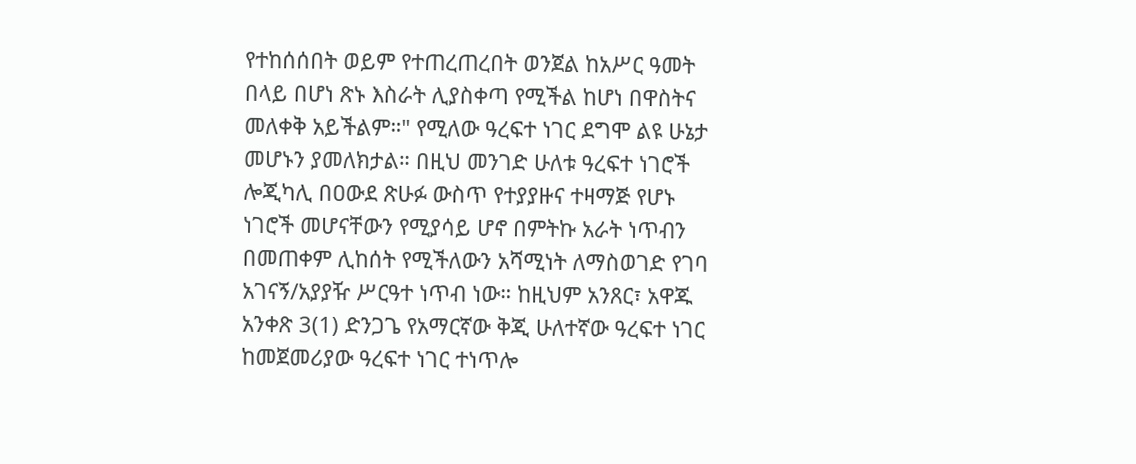የተከሰሰበት ወይም የተጠረጠረበት ወንጀል ከአሥር ዓመት በላይ በሆነ ጽኑ እስራት ሊያስቀጣ የሚችል ከሆነ በዋስትና መለቀቅ አይችልም።" የሚለው ዓረፍተ ነገር ደግሞ ልዩ ሁኔታ መሆኑን ያመለክታል። በዚህ መንገድ ሁለቱ ዓረፍተ ነገሮች ሎጂካሊ በዐውደ ጽሁፉ ውስጥ የተያያዙና ተዛማጅ የሆኑ ነገሮች መሆናቸውን የሚያሳይ ሆኖ በምትኩ አራት ነጥብን በመጠቀም ሊከሰት የሚችለውን አሻሚነት ለማስወገድ የገባ አገናኝ/አያያዥ ሥርዓተ ነጥብ ነው። ከዚህም አንጸር፣ አዋጁ አንቀጽ 3(1) ድንጋጌ የአማርኛው ቅጂ ሁለተኛው ዓረፍተ ነገር ከመጀመሪያው ዓረፍተ ነገር ተነጥሎ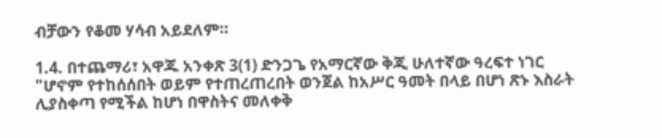ብቻውን የቆመ ሃሳብ አይደለም።

1.4. በተጨማሪ፣ አዋጁ አንቀጽ 3(1) ድንጋጌ የአማርኛው ቅጂ ሁለተኛው ዓረፍተ ነገር "ሆኖም የተከሰሰበት ወይም የተጠረጠረበት ወንጀል ከአሥር ዓመት በላይ በሆነ ጽኑ እስራት ሊያስቀጣ የሚችል ከሆነ በዋስትና መለቀቅ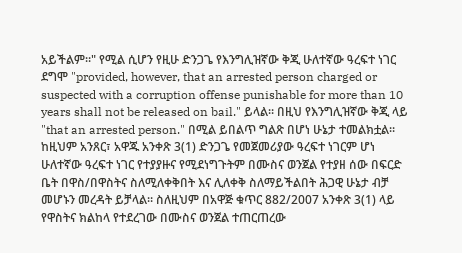አይችልም።" የሚል ሲሆን የዚሁ ድንጋጌ የእንግሊዝኛው ቅጂ ሁለተኛው ዓረፍተ ነገር ደግሞ "provided, however, that an arrested person charged or suspected with a corruption offense punishable for more than 10 years shall not be released on bail." ይላል። በዚህ የእንግሊዝኛው ቅጂ ላይ "that an arrested person." በሚል ይበልጥ ግልጽ በሆነ ሁኔታ ተመልክቷል። ከዚህም አንጸር፣ አዋጁ አንቀጽ 3(1) ድንጋጌ የመጀመሪያው ዓረፍተ ነገርም ሆነ ሁለተኛው ዓረፍተ ነገር የተያያዙና የሚደነግጉትም በሙስና ወንጀል የተያዘ ሰው በፍርድ ቤት በዋስ/በዋስትና ስለሚለቀቅበት እና ሊለቀቅ ስለማይችልበት ሕጋዊ ሁኔታ ብቻ መሆኑን መረዳት ይቻላል። ስለዚህም በአዋጅ ቁጥር 882/2007 አንቀጽ 3(1) ላይ የዋስትና ክልከላ የተደረገው በሙስና ወንጀል ተጠርጠረው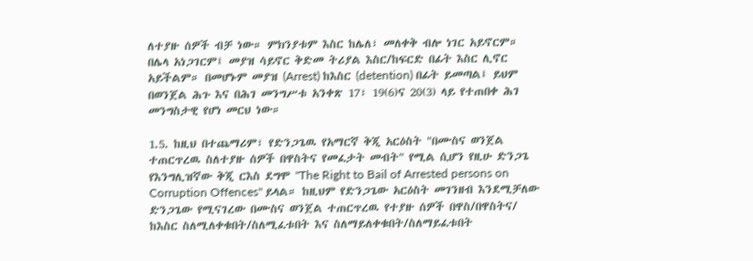ለተያዙ ሰዎች ብቻ ነው። ምክንያቱም እስር ከሌለ፣ መለቀቅ ብሎ ነገር አይኖርም። በሌላ አነጋገርም፤ መያዝ ሳይኖር ቅድመ ትሪያል እስር/ከፍርድ በፊት እስር ሊኖር አይችልም። በመሆኑም መያዝ (Arrest) ከእስር (detention) በፊት ይመጣል፤ ይህም በወንጀል ሕጉ እና በሕገ መንግሥቱ አንቀጽ 17፣ 19(6)ና 20(3) ላይ የተጠበቀ ሕገ መንግስታዊ የሆነ መርህ ነው።

1.5. ከዚህ በተጨማሪም፣ የድንጋጌዉ የአማርኛ ቅጂ አርዕስት "በሙስና ወንጀል ተጠርጥረዉ ስለተያዙ ሰዎች በዋስትና የመፈታት መብት" የሚል ሲሆን የዚሁ ድንጋጌ የእንግሊዝኛው ቅጂ ርእስ ደግሞ "The Right to Bail of Arrested persons on Corruption Offences" ይላል። ከዚህም የድንጋጌው አርዕስት መገንዘብ እንደሚቻለው ድንጋጌው የሚናገረው በሙስና ወንጀል ተጠርጥረዉ የተያዙ ሰዎች በዋስ/በዋስትና/ ከእስር ስለሚለቀቁበት/ስለሚፈቱበት እና ስለማይለቀቁበት/ስለማይፈቱበት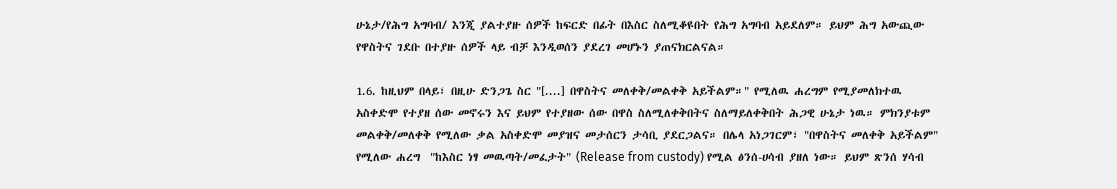ሁኔታ/የሕግ አግባብ/ እንጂ ያልተያዙ ሰዎች ከፍርድ በፊት በእስር ስለሚቆዩበት የሕግ አግባብ አይደለም። ይህም ሕግ አውጪው የዋስትና ገደቡ በተያዙ ሰዎች ላይ ብቻ እንዲወሰን ያደረገ መሆኑን ያጠናክርልናል።

1.6. ከዚህም በላይ፣ በዚሁ ድንጋጌ ስር "[....] በዋስትና መለቀቅ/መልቀቅ አይችልም።" የሚለዉ ሐረግም የሚያመለክተዉ አስቀድሞ የተያዘ ሰው መኖሩን እና ይህም የተያዘው ሰው በዋስ ስለሚለቀቅበትና ስለማይለቀቅበት ሕጋዊ ሁኔታ ነዉ። ምክንያቱም መልቀቅ/መለቀቅ የሚለው ቃል አስቀድሞ መያዝና መታሰርን ታሳቢ ያደርጋልና። በሌላ አነጋገርም፣ "በዋስትና መለቀቅ አይችልም" የሚለው ሐረግ  "ከእስር ነፃ መዉጣት/መፈታት" (Release from custody) የሚል ፅንሰ-ሀሳብ ያዘለ ነው። ይህም ጽንሰ ሃሳብ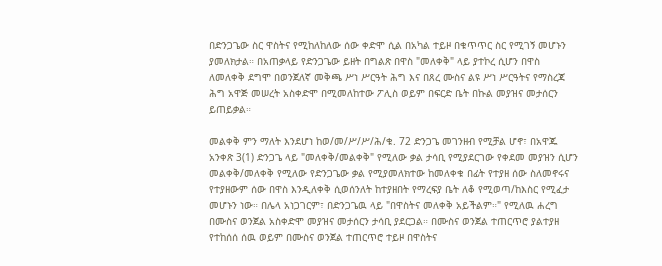በድንጋጌው ስር ዋስትና የሚከለከለው ሰው ቀድሞ ሲል በአካል ተይዞ በቁጥጥር ስር የሚገኝ መሆኑን ያመለክታል። በአጠቃላይ የድንጋጌው ይዘት በግልጽ በዋስ "መለቀቅ" ላይ ያተኮረ ሲሆን በዋስ ለመለቀቅ ደግሞ በወንጀለኛ መቅጫ ሥነ ሥርዓት ሕግ እና በጸረ ሙስና ልዩ ሥነ ሥርዓትና የማስረጃ ሕግ አዋጅ መሠረት አስቀድሞ በሚመለከተው ፖሊስ ወይም በፍርድ ቤት በኩል መያዝና መታሰርን ይጠይቃል።

መልቀቅ ምን ማለት እንደሆነ ከወ/መ/ሥ/ሥ/ሕ/ቁ. 72 ድንጋጌ መገንዘብ የሚቻል ሆኖ፣ በአዋጁ አንቀጽ 3(1) ድንጋጌ ላይ "መለቀቅ/መልቀቅ" የሚለው ቃል ታሳቢ የሚያደርገው የቀደመ መያዝን ሲሆን መልቀቅ/መለቀቅ የሚለው የድንጋጌው ቃል የሚያመለክተው ከመለቀቁ በፊት የተያዘ ሰው ስለመኖሩና የተያዘውም ሰው በዋስ እንዲለቀቅ ሲወሰንለት ከተያዘበት የማረፍያ ቤት ለቆ የሚወጣ/ከእስር የሚፈታ መሆኑን ነው። በሌላ አነጋገርም፣ በድንጋጌዉ ላይ "በዋስትና መለቀቅ አይችልም።" የሚለዉ ሐረግ በሙስና ወንጀል አስቀድሞ መያዝና መታሰርን ታሳቢ ያደርጋል። በሙስና ወንጀል ተጠርጥሮ ያልተያዘ የተከሰሰ ሰዉ ወይም በሙስና ወንጀል ተጠርጥሮ ተይዞ በዋስትና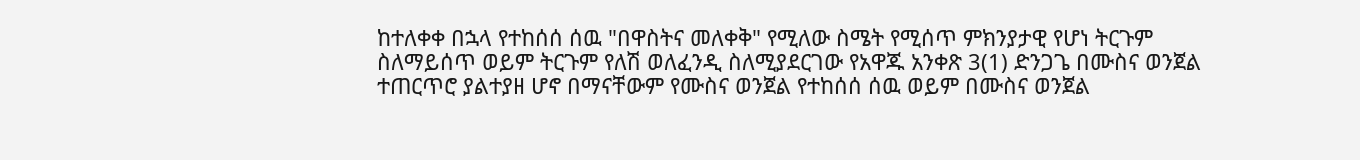ከተለቀቀ በኋላ የተከሰሰ ሰዉ "በዋስትና መለቀቅ" የሚለው ስሜት የሚሰጥ ምክንያታዊ የሆነ ትርጉም ስለማይሰጥ ወይም ትርጉም የለሽ ወለፈንዲ ስለሚያደርገው የአዋጁ አንቀጽ 3(1) ድንጋጌ በሙስና ወንጀል ተጠርጥሮ ያልተያዘ ሆኖ በማናቸውም የሙስና ወንጀል የተከሰሰ ሰዉ ወይም በሙስና ወንጀል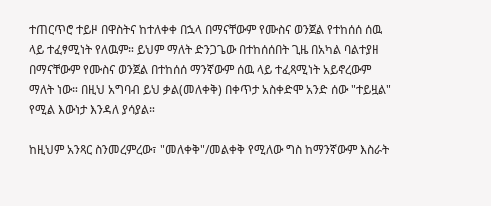ተጠርጥሮ ተይዞ በዋስትና ከተለቀቀ በኋላ በማናቸውም የሙስና ወንጀል የተከሰሰ ሰዉ ላይ ተፈፃሚነት የለዉም። ይህም ማለት ድንጋጌው በተከሰሰበት ጊዜ በአካል ባልተያዘ በማናቸውም የሙስና ወንጀል በተከሰሰ ማንኛውም ሰዉ ላይ ተፈጻሚነት አይኖረውም ማለት ነው። በዚህ አግባብ ይህ ቃል(መለቀቅ) በቀጥታ አስቀድሞ አንድ ሰው "ተይዟል" የሚል እውነታ እንዳለ ያሳያል።

ከዚህም አንጻር ስንመረምረው፣ "መለቀቅ"/መልቀቅ የሚለው ግስ ከማንኛውም እስራት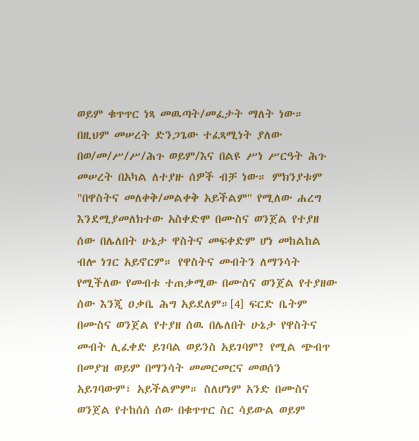ወይም ቁጥጥር ነጻ መዉጣት/መፈታት ማለት ነው። በዚህም መሠረት ድንጋጌው ተፈጻሚነት ያለው በወ/መ/ሥ/ሥ/ሕጉ ወይም/እና በልዩ ሥነ ሥርዓት ሕጉ መሠረት በአካል ለተያዙ ሰዎች ብቻ ነው። ምክንያቱም "በዋስትና መለቀቅ/መልቀቅ አይችልም" የሚለው ሐረግ እንደሚያመለክተው አስቀድሞ በሙስና ወንጀል የተያዘ ሰው በሌለበት ሁኔታ ዋስትና መፍቀድም ሆነ መከልከል ብሎ ነገር አይኖርም። የዋስትና መብትን ለማንሳት የሚችለው የመብቱ ተጠቃሚው በሙስና ወንጀል የተያዘው ሰው እንጂ ዐቃቤ ሕግ አይደለም።[4] ፍርድ ቤትም በሙስና ወንጀል የተያዘ ሰዉ በሌለበት ሁኔታ የዋስትና መብት ሊፈቀድ ይገባል ወይንስ አይገባም? የሚል ጭብጥ በመያዝ ወይም በማንሳት መመርመርና መወሰን አይገባውም፣ አይችልምም። ስለሆነም አንድ በሙስና ወንጀል የተከሰሰ ሰው በቁጥጥር ስር ሳይውል ወይም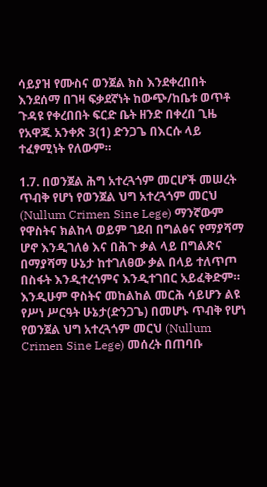ሳይያዝ የሙስና ወንጀል ክስ እንደቀረበበት እንደሰማ በገዛ ፍቃደኛነት ከውጭ/ከቤቱ ወጥቶ ጉዳዩ የቀረበበት ፍርድ ቤት ዘንድ በቀረበ ጊዜ የአዋጁ አንቀጽ 3(1) ድንጋጌ በእርሱ ላይ ተፈፃሚነት የለውም።

1.7. በወንጀል ሕግ አተረጓጎም መርሆች መሠረት ጥብቅ የሆነ የወንጀል ህግ አተረጓጎም መርህ (Nullum Crimen Sine Lege) ማንኛውም የዋስትና ክልከላ ወይም ገደብ በግልፅና የማያሻማ ሆኖ እንዲገለፅ እና በሕጉ ቃል ላይ በግልጽና በማያሻማ ሁኔታ ከተገለፀው ቃል በላይ ተለጥጦ በስፋት እንዲተረጎምና እንዲተገበር አይፈቅድም። እንዲሁም ዋስትና መከልከል መርሕ ሳይሆን ልዩ የሥነ ሥርዓት ሁኔታ(ድንጋጌ) በመሆኑ ጥብቅ የሆነ የወንጀል ህግ አተረጓጎም መርህ (Nullum Crimen Sine Lege) መሰረት በጠባቡ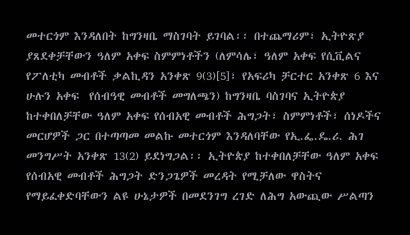መተርጎም እንዳለበት ከግንዛቤ ማስገባት ይገባል፡፡ በተጨማሪም፣ ኢትዮጽያ ያጸደቀቻቸውን ዓለም አቀፍ ስምምነቶችን (ለምሳሌ፣ ዓለም አቀፍ የሲቪልና የፖለቲካ መብቶች ቃልኪዳን አንቀጽ 9(3)[5]፣ የአፍሪካ ቻርተር አንቀጽ 6 እና ሁሉን አቀፍ  የሰብዓዊ መብቶች መግለጫን) ከግንዛቤ ባስገባና ኢትዮጵያ ከተቀበለቻቸው ዓለም አቀፍ የሰብአዊ መብቶች ሕግጋት፣ ስምምነቶች፣ ሰነዶችና መርሆዎች ጋር በተጣጣመ መልኩ መተርጎም እንዳለባቸው የኢ.ፌ.ዴ.ሪ. ሕገ መንግሥት አንቀጽ 13(2) ይደነግጋል፡፡ ኢትዮጵያ ከተቀበለቻቸው ዓለም አቀፍ የሰብአዊ መብቶች ሕግጋት ድንጋጌዎች መረዳት የሚቻለው ዋስትና የማይፈቀድባቸውን ልዩ ሁኔታዎች በመደንገግ ረገድ ለሕግ አውጪው ሥልጣን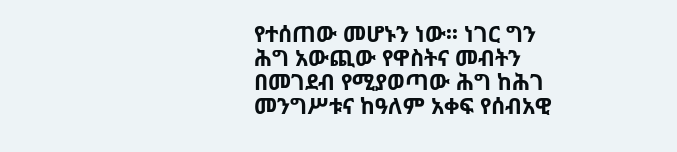የተሰጠው መሆኑን ነው፡፡ ነገር ግን ሕግ አውጪው የዋስትና መብትን በመገደብ የሚያወጣው ሕግ ከሕገ መንግሥቱና ከዓለም አቀፍ የሰብአዊ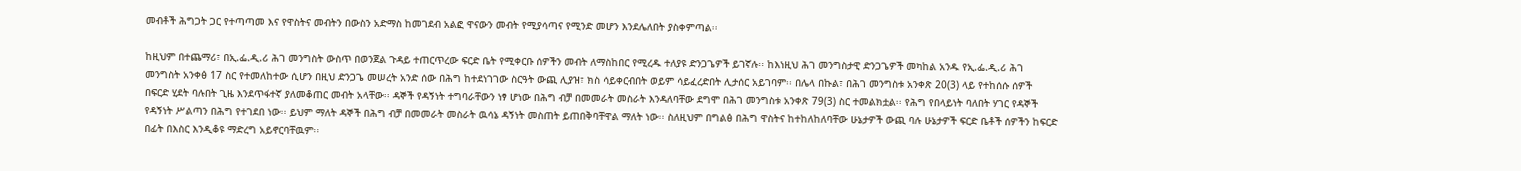መብቶች ሕግጋት ጋር የተጣጣመ እና የዋስትና መብትን በውስን አድማስ ከመገደብ አልፎ ዋናውን መብት የሚያሳጣና የሚንድ መሆን እንደሌለበት ያስቀምጣል፡፡

ከዚህም በተጨማሪ፣ በኢ.ፌ.ዲ.ሪ ሕገ መንግስት ውስጥ በወንጀል ጉዳይ ተጠርጥረው ፍርድ ቤት የሚቀርቡ ሰዎችን መብት ለማስከበር የሚረዱ ተለያዩ ድንጋጌዎች ይገኛሉ፡፡ ከእነዚህ ሕገ መንግስታዊ ድንጋጌዎች መካከል አንዱ የኢ.ፌ.ዲ.ሪ ሕገ መንግስት አንቀፅ 17 ስር የተመለከተው ሲሆን በዚህ ድንጋጌ መሠረት አንድ ሰው በሕግ ከተደነገገው ስርዓት ውጪ ሊያዝ፣ ክስ ሳይቀርብበት ወይም ሳይፈረድበት ሊታሰር አይገባም፡፡ በሌላ በኩል፣ በሕገ መንግስቱ አንቀጽ 20(3) ላይ የተከሰሱ ሰዎች በፍርድ ሂደት ባሉበት ጊዜ እንደጥፋተኛ ያለመቆጠር መብት አላቸው፡፡ ዳኞች የዳኝነት ተግባራቸውን ነፃ ሆነው በሕግ ብቻ በመመራት መስራት እንዳለባቸው ደግሞ በሕገ መንግስቱ አንቀጽ 79(3) ስር ተመልክቷል፡፡ የሕግ የበላይነት ባለበት ሃገር የዳኞች የዳኝነት ሥልጣን በሕግ የተገደበ ነው፡፡ ይህም ማለት ዳኞች በሕግ ብቻ በመመራት መስራት ዉሳኔ ዳኝነት መስጠት ይጠበቅባቸዋል ማለት ነው፡፡ ስለዚህም በግልፅ በሕግ ዋስትና ከተከለከለባቸው ሁኔታዎች ውጪ ባሉ ሁኔታዎች ፍርድ ቤቶች ሰዎችን ከፍርድ በፊት በእስር እንዲቆዩ ማድረግ አይኖርባቸዉም፡፡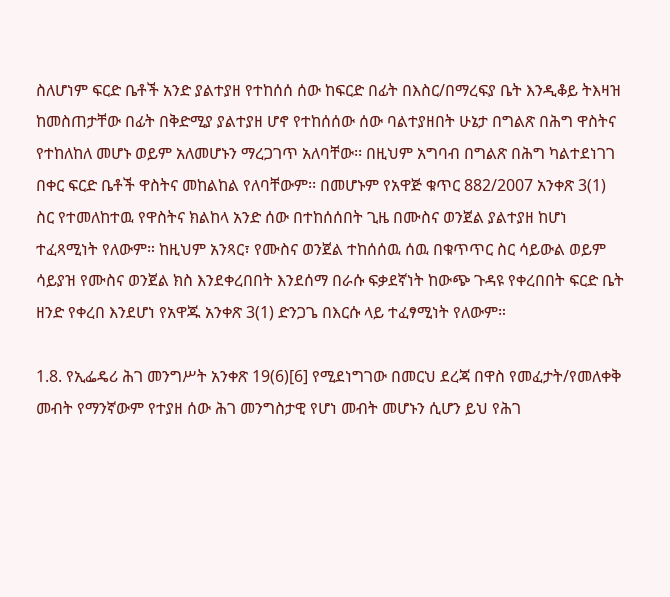ስለሆነም ፍርድ ቤቶች አንድ ያልተያዘ የተከሰሰ ሰው ከፍርድ በፊት በእስር/በማረፍያ ቤት እንዲቆይ ትእዛዝ ከመስጠታቸው በፊት በቅድሚያ ያልተያዘ ሆኖ የተከሰሰው ሰው ባልተያዘበት ሁኔታ በግልጽ በሕግ ዋስትና የተከለከለ መሆኑ ወይም አለመሆኑን ማረጋገጥ አለባቸው፡፡ በዚህም አግባብ በግልጽ በሕግ ካልተደነገገ በቀር ፍርድ ቤቶች ዋስትና መከልከል የለባቸውም፡፡ በመሆኑም የአዋጅ ቁጥር 882/2007 አንቀጽ 3(1) ስር የተመለከተዉ የዋስትና ክልከላ አንድ ሰው በተከሰሰበት ጊዜ በሙስና ወንጀል ያልተያዘ ከሆነ ተፈጻሚነት የለውም። ከዚህም አንጻር፣ የሙስና ወንጀል ተከሰሰዉ ሰዉ በቁጥጥር ስር ሳይውል ወይም ሳይያዝ የሙስና ወንጀል ክስ እንደቀረበበት እንደሰማ በራሱ ፍቃደኛነት ከውጭ ጉዳዩ የቀረበበት ፍርድ ቤት ዘንድ የቀረበ እንደሆነ የአዋጁ አንቀጽ 3(1) ድንጋጌ በእርሱ ላይ ተፈፃሚነት የለውም።

1.8. የኢፌዴሪ ሕገ መንግሥት አንቀጽ 19(6)[6] የሚደነግገው በመርህ ደረጃ በዋስ የመፈታት/የመለቀቅ መብት የማንኛውም የተያዘ ሰው ሕገ መንግስታዊ የሆነ መብት መሆኑን ሲሆን ይህ የሕገ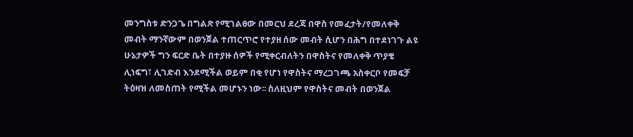መንግስቱ ድንጋጌ በግልጽ የሚገልፀው በመርህ ደረጃ በዋስ የመፈታት/የመለቀቅ መብት ማንኛውም በወንጀል ተጠርጥሮ የተያዘ ሰው መብት ሲሆን በሕግ በተደነገጉ ልዩ ሁኔታዎች ግን ፍርድ ቤት በተያዙ ሰዎች የሚቀርብለትን በዋስትና የመለቀቅ ጥያቄ ሊነፍግ፣ ሊገድብ እንደሚችል ወይም በቂ የሆነ የዋስትና ማረጋገጫ አስቀርቦ የመፍቻ ትዕዛዝ ለመስጠት የሚችል መሆኑን ነው፡፡ ስለዚህም የዋስትና መብት በወንጀል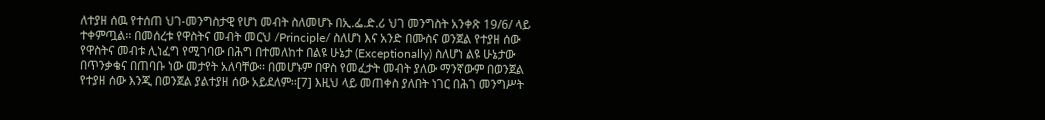ለተያዘ ሰዉ የተሰጠ ህገ-መንግስታዊ የሆነ መብት ስለመሆኑ በኢ.ፌ.ድ.ሪ ህገ መንግስት አንቀጽ 19/6/ ላይ ተቀምጧል፡፡ በመሰረቱ የዋስትና መብት መርህ /Principle/ ስለሆነ እና አንድ በሙስና ወንጀል የተያዘ ሰው የዋስትና መብቱ ሊነፈግ የሚገባው በሕግ በተመለከተ በልዩ ሁኔታ (Exceptionally) ስለሆነ ልዩ ሁኔታው በጥንቃቄና በጠባቡ ነው መታየት አለባቸው፡፡ በመሆኑም በዋስ የመፈታት መብት ያለው ማንኛውም በወንጀል የተያዘ ሰው እንጂ በወንጀል ያልተያዘ ሰው አይደለም፡፡[7] እዚህ ላይ መጠቀስ ያለበት ነገር በሕገ መንግሥት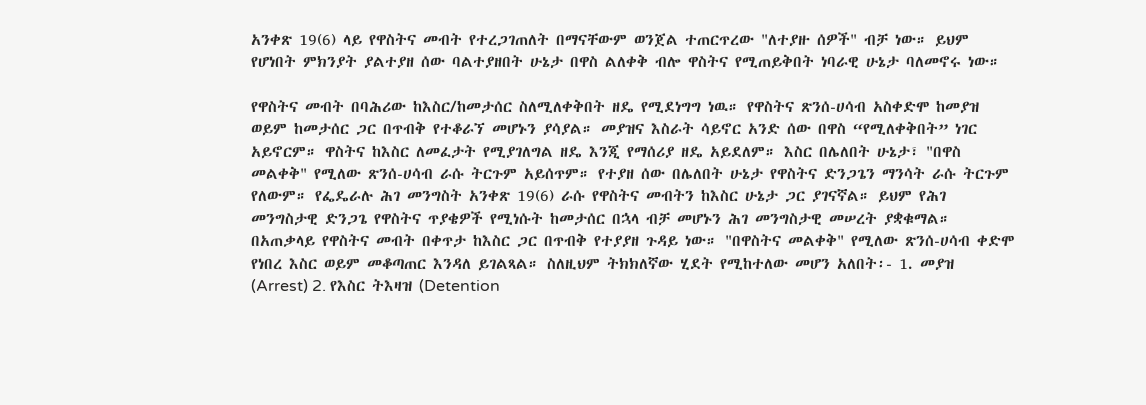አንቀጽ 19(6) ላይ የዋስትና መብት የተረጋገጠለት በማናቸውም ወንጀል ተጠርጥረው "ለተያዙ ሰዎች" ብቻ ነው። ይህም የሆነበት ምክንያት ያልተያዘ ሰው ባልተያዘበት ሁኔታ በዋስ ልለቀቅ ብሎ ዋስትና የሚጠይቅበት ነባራዊ ሁኔታ ባለመኖሩ ነው።

የዋስትና መብት በባሕሪው ከእስር/ከመታሰር ስለሚለቀቅበት ዘዴ የሚደነግግ ነዉ። የዋስትና ጽንሰ-ሀሳብ አስቀድሞ ከመያዝ ወይም ከመታሰር ጋር በጥብቅ የተቆራኘ መሆኑን ያሳያል። መያዝና እስራት ሳይኖር አንድ ሰው በዋስ “የሚለቀቅበት” ነገር አይኖርም። ዋስትና ከእስር ለመፈታት የሚያገለግል ዘዴ እንጂ የማሰሪያ ዘዴ አይደለም። እስር በሌለበት ሁኔታ፣ "በዋስ መልቀቅ" የሚለው ጽንሰ-ሀሳብ ራሱ ትርጉም አይሰጥም። የተያዘ ሰው በሌለበት ሁኔታ የዋስትና ድንጋጌን ማንሳት ራሱ ትርጉም የለውም። የፌዴራሉ ሕገ መንግስት አንቀጽ 19(6) ራሱ የዋስትና መብትን ከእስር ሁኔታ ጋር ያገናኛል። ይህም የሕገ መንግስታዊ ድንጋጌ የዋስትና ጥያቄዎች የሚነሱት ከመታሰር በኋላ ብቻ መሆኑን ሕገ መንግስታዊ መሠረት ያቋቁማል። በአጠቃላይ የዋስትና መብት በቀጥታ ከእስር ጋር በጥብቅ የተያያዘ ጉዳይ ነው። "በዋስትና መልቀቅ" የሚለው ጽንሰ-ሀሳብ ቀድሞ የነበረ እስር ወይም መቆጣጠር እንዳለ ይገልጻል። ስለዚህም ትክክለኛው ሂደት የሚከተለው መሆን አለበት፡- 1. መያዝ (Arrest) 2. የእስር ትእዛዝ (Detention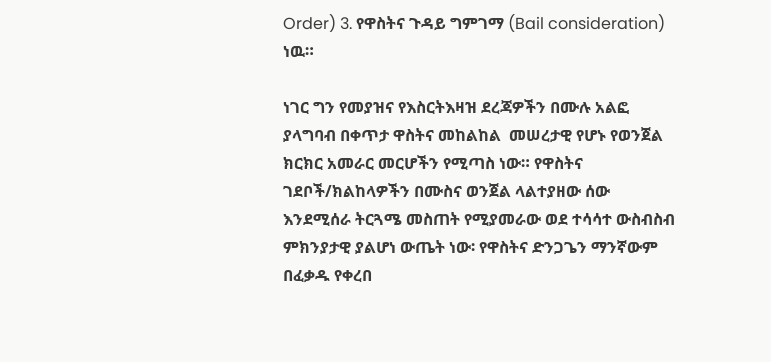Order) 3. የዋስትና ጉዳይ ግምገማ (Bail consideration) ነዉ።

ነገር ግን የመያዝና የእስርትእዛዝ ደረጃዎችን በሙሉ አልፎ ያላግባብ በቀጥታ ዋስትና መከልከል  መሠረታዊ የሆኑ የወንጀል ክርክር አመራር መርሆችን የሚጣስ ነው። የዋስትና ገደቦች/ክልከላዎችን በሙስና ወንጀል ላልተያዘው ሰው እንደሚሰራ ትርጓሜ መስጠት የሚያመራው ወደ ተሳሳተ ውስብስብ ምክንያታዊ ያልሆነ ውጤት ነው፡ የዋስትና ድንጋጌን ማንኛውም በፈቃዱ የቀረበ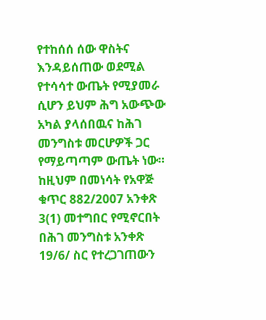የተከሰሰ ሰው ዋስትና እንዳይሰጠው ወደሚል የተሳሳተ ውጤት የሚያመራ ሲሆን ይህም ሕግ አውጭው አካል ያላሰበዉና ከሕገ መንግስቱ መርሆዎች ጋር የማይጣጣም ውጤት ነው። ከዚህም በመነሳት የአዋጅ ቁጥር 882/2007 አንቀጽ 3(1) መተግበር የሚኖርበት በሕገ መንግስቱ አንቀጽ 19/6/ ስር የተረጋገጠውን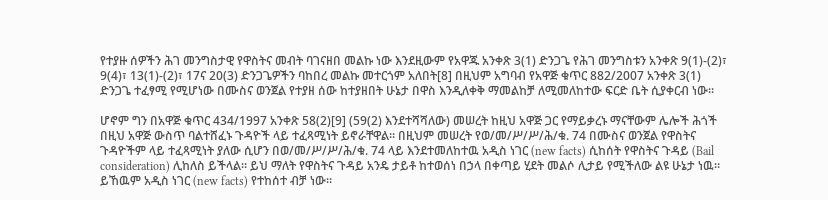የተያዙ ሰዎችን ሕገ መንግስታዊ የዋስትና መብት ባገናዘበ መልኩ ነው እንደዚውም የአዋጁ አንቀጽ 3(1) ድንጋጌ የሕገ መንግስቱን አንቀጽ 9(1)-(2)፣ 9(4)፣ 13(1)-(2)፣ 17ና 20(3) ድንጋጌዎችን ባከበረ መልኩ መተርጎም አለበት[8] በዚህም አግባብ የአዋጅ ቁጥር 882/2007 አንቀጽ 3(1) ድንጋጌ ተፈፃሚ የሚሆነው በሙስና ወንጀል የተያዘ ሰው ከተያዘበት ሁኔታ በዋስ እንዲለቀቅ ማመልከቻ ለሚመለከተው ፍርድ ቤት ሲያቀርብ ነው።

ሆኖም ግን በአዋጅ ቁጥር 434/1997 አንቀጽ 58(2)[9] (59(2) እንደተሻሻለው) መሠረት ከዚህ አዋጅ ጋር የማይቃረኑ ማናቸውም ሌሎች ሕጎች በዚህ አዋጅ ውስጥ ባልተሸፈኑ ጉዳዮች ላይ ተፈጻሚነት ይኖራቸዋል። በዚህም መሠረት የወ/መ/ሥ/ሥ/ሕ/ቁ. 74 በሙስና ወንጀል የዋስትና ጉዳዮችም ላይ ተፈጻሚነት ያለው ሲሆን በወ/መ/ሥ/ሥ/ሕ/ቁ. 74 ላይ እንደተመለከተዉ አዲስ ነገር (new facts) ሲከሰት የዋስትና ጉዳይ (Bail consideration) ሊከለስ ይችላል። ይህ ማለት የዋስትና ጉዳይ አንዴ ታይቶ ከተወሰነ በኃላ በቀጣይ ሂደት መልሶ ሊታይ የሚችለው ልዩ ሁኔታ ነዉ። ይኸዉም አዲስ ነገር (new facts) የተከሰተ ብቻ ነው።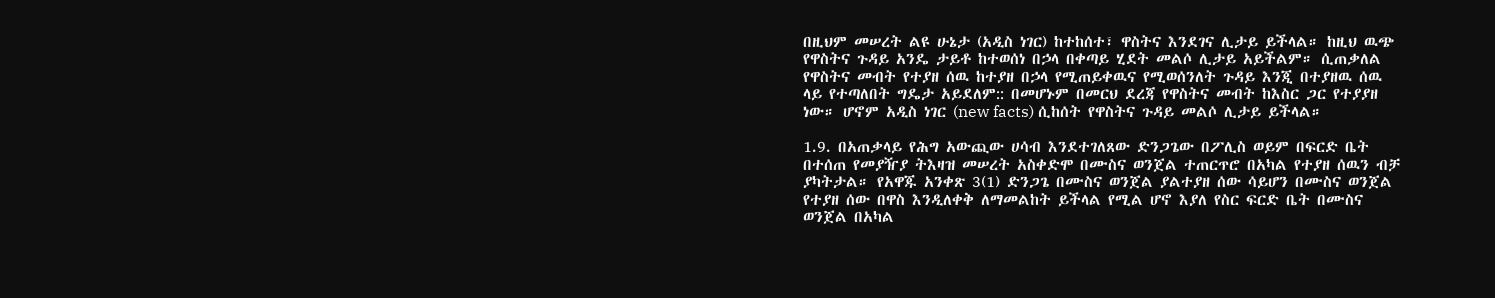በዚህም መሠረት ልዩ ሁኔታ (አዲስ ነገር) ከተከሰተ፣ ዋስትና እንደገና ሊታይ ይችላል። ከዚህ ዉጭ የዋስትና ጉዳይ አንዴ ታይቶ ከተወሰነ በኃላ በቀጣይ ሂደት መልሶ ሊታይ አይችልም። ሲጠቃለል የዋስትና መብት የተያዘ ሰዉ ከተያዘ በኃላ የሚጠይቀዉና የሚወሰንለት ጉዳይ እንጂ በተያዘዉ ሰዉ ላይ የተጣለበት ግዴታ አይደለም:: በመሆኑም በመርህ ደረጃ የዋስትና መብት ከእስር ጋር የተያያዘ ነው። ሆኖም አዲስ ነገር (new facts) ሲከሰት የዋስትና ጉዳይ መልሶ ሊታይ ይችላል።

1.9. በአጠቃላይ የሕግ አውጪው ሀሳብ እንደተገለጸው ድንጋጌው በፖሊስ ወይም በፍርድ ቤት በተሰጠ የመያዥያ ትእዛዝ መሠረት አስቀድሞ በሙስና ወንጀል ተጠርጥሮ በአካል የተያዘ ሰዉን ብቻ ያካትታል። የአዋጁ አንቀጽ 3(1) ድንጋጌ በሙስና ወንጀል ያልተያዘ ሰው ሳይሆን በሙስና ወንጀል የተያዘ ሰው በዋስ እንዲለቀቅ ለማመልከት ይችላል የሚል ሆኖ እያለ የስር ፍርድ ቤት በሙስና ወንጀል በአካል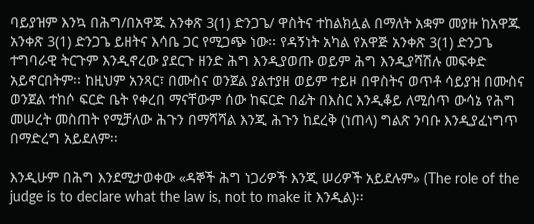ባይያዝም እንኳ በሕግ/በአዋጁ አንቀጽ 3(1) ድንጋጌ/ ዋስትና ተከልክሏል በማለት አቋም መያዙ ከአዋጁ አንቀጽ 3(1) ድንጋጌ ይዘትና እሳቤ ጋር የሚጋጭ ነው፡፡ የዳኝነት አካል የአዋጅ አንቀጽ 3(1) ድንጋጌ ተግባራዊ ትርጉም እንዲኖረው ያደርጉ ዘንድ ሕግ እንዲያወጡ ወይም ሕግ እንዲያሻሽሉ መፍቀድ አይኖርበትም፡፡ ከዚህም አንጻር፣ በሙስና ወንጀል ያልተያዘ ወይም ተይዞ በዋስትና ወጥቶ ሳይያዝ በሙስና ወንጀል ተከሶ ፍርድ ቤት የቀረበ ማናቸውም ሰው ከፍርድ በፊት በእስር እንዲቆይ ለሚሰጥ ውሳኔ የሕግ መሠረት መስጠት የሚቻለው ሕጉን በማሻሻል እንጂ ሕጉን ከደረቅ (ነጠላ) ግልጽ ንባቡ እንዲያፈነግጥ በማድረግ አይደለም፡፡

እንዲሁም በሕግ እንደሚታወቀው «ዳኞች ሕግ ነጋሪዎች እንጂ ሠሪዎች አይደሉም» (The role of the judge is to declare what the law is, not to make it እንዲል)፡፡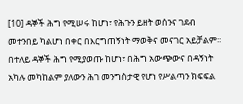[10] ዳኞች ሕግ የሚሠሩ ከሆነ፣ የሕጉን ይዘት ወሰንና ገደብ መተንበይ ካልሆነ በቀር በእርግጠኝነት ማወቅና መናገር አይቻልም፡፡ በተለይ ዳኞች ሕግ የሚያወጡ ከሆነ፣ በሕግ አውጭውና በዳኝነት አካሉ መካከልም ያለውን ሕገ መንግስታዊ የሆነ የሥልጣን ክፍፍል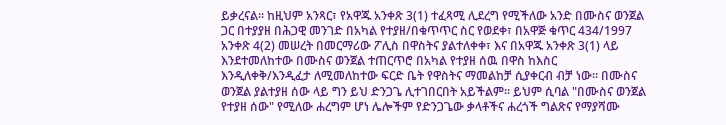ይቃረናል፡፡ ከዚህም አንጻር፣ የአዋጁ አንቀጽ 3(1) ተፈጻሚ ሊደረግ የሚችለው አንድ በሙስና ወንጀል ጋር በተያያዘ በሕጋዊ መንገድ በአካል የተያዘ/በቁጥጥር ስር የወደቀ፣ በአዋጅ ቁጥር 434/1997 አንቀጽ 4(2) መሠረት በመርማሪው ፖሊስ በዋስትና ያልተለቀቀ፣ እና በአዋጁ አንቀጽ 3(1) ላይ እንደተመለከተው በሙስና ወንጀል ተጠርጥሮ በአካል የተያዘ ሰዉ በዋስ ከእስር እንዲለቀቅ/እንዲፈታ ለሚመለከተው ፍርድ ቤት የዋስትና ማመልከቻ ሲያቀርብ ብቻ ነው። በሙስና ወንጀል ያልተያዘ ሰው ላይ ግን ይህ ድንጋጌ ሊተገበርበት አይችልም። ይህም ሲባል "በሙስና ወንጀል የተያዘ ሰው" የሚለው ሐረግም ሆነ ሌሎችም የድንጋጌው ቃላቶችና ሐረጎች ግልጽና የማያሻሙ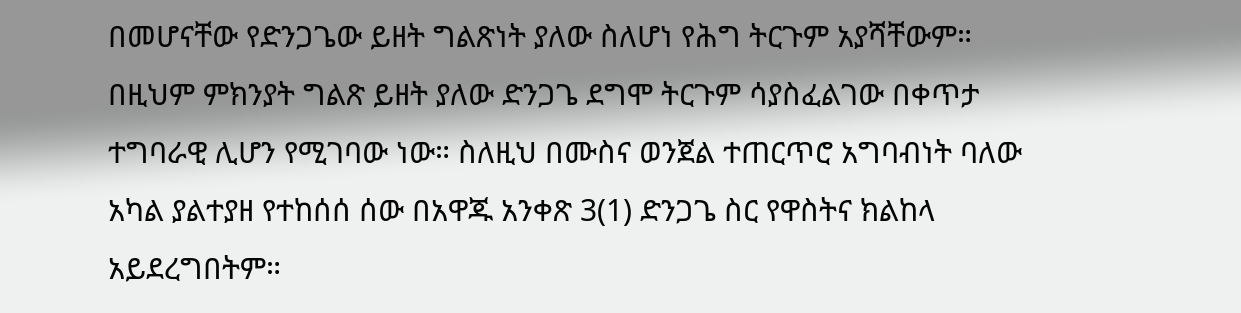በመሆናቸው የድንጋጌው ይዘት ግልጽነት ያለው ስለሆነ የሕግ ትርጉም አያሻቸውም። በዚህም ምክንያት ግልጽ ይዘት ያለው ድንጋጌ ደግሞ ትርጉም ሳያስፈልገው በቀጥታ ተግባራዊ ሊሆን የሚገባው ነው። ስለዚህ በሙስና ወንጀል ተጠርጥሮ አግባብነት ባለው አካል ያልተያዘ የተከሰሰ ሰው በአዋጁ አንቀጽ 3(1) ድንጋጌ ስር የዋስትና ክልከላ አይደረግበትም።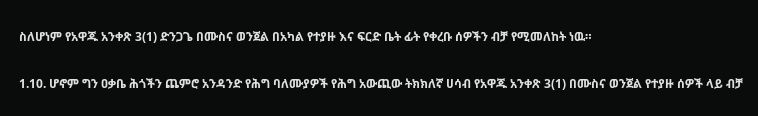ስለሆነም የአዋጁ አንቀጽ 3(1) ድንጋጌ በሙስና ወንጀል በአካል የተያዙ እና ፍርድ ቤት ፊት የቀረቡ ሰዎችን ብቻ የሚመለከት ነዉ።

1.10. ሆኖም ግን ዐቃቤ ሕጎችን ጨምሮ አንዳንድ የሕግ ባለሙያዎች የሕግ አውጪው ትክክለኛ ሀሳብ የአዋጁ አንቀጽ 3(1) በሙስና ወንጀል የተያዙ ሰዎች ላይ ብቻ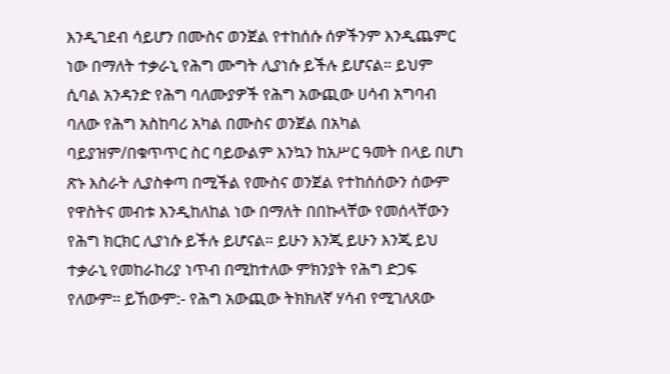እንዲገደብ ሳይሆን በሙስና ወንጀል የተከሰሱ ሰዎችንም እንዲጨምር ነው በማለት ተቃራኒ የሕግ ሙግት ሊያነሱ ይችሉ ይሆናል። ይህም ሲባል አንዳንድ የሕግ ባለሙያዎች የሕግ አውጪው ሀሳብ አግባብ ባለው የሕግ አስከባሪ አካል በሙስና ወንጀል በአካል ባይያዝም/በቁጥጥር ስር ባይውልም እንኳን ከአሥር ዓመት በላይ በሆነ ጽኑ እስራት ሊያስቀጣ በሚችል የሙስና ወንጀል የተከሰሰውን ሰውም የዋስትና መብቱ እንዲከለከል ነው በማለት በበኩላቸው የመሰላቸውን የሕግ ክርክር ሊያነሱ ይችሉ ይሆናል። ይሁን እንጂ ይሁን እንጂ ይህ ተቃራኒ የመከራከሪያ ነጥብ በሚከተለው ምክንያት የሕግ ድጋፍ የለውም፡፡ ይኸውም:- የሕግ አውጪው ትክክለኛ ሃሳብ የሚገለጸው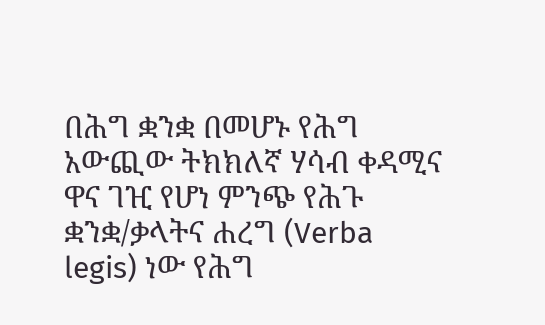በሕግ ቋንቋ በመሆኑ የሕግ አውጪው ትክክለኛ ሃሳብ ቀዳሚና ዋና ገዢ የሆነ ምንጭ የሕጉ ቋንቋ/ቃላትና ሐረግ (Verba legis) ነው የሕግ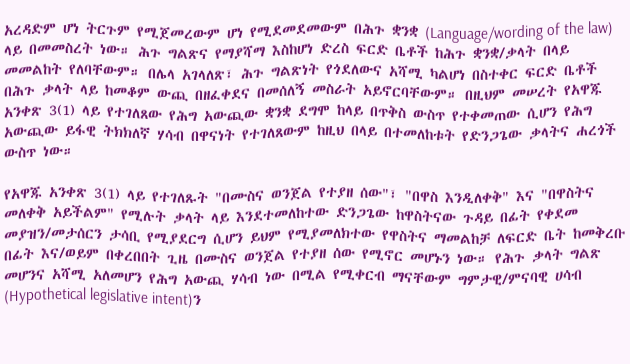አረዳድም ሆነ ትርጉም የሚጀመረውም ሆነ የሚደመደመውም በሕጉ ቋንቋ (Language/wording of the law) ላይ በመመስረት ነው። ሕጉ ግልጽና የማያሻማ እስከሆነ ድረስ ፍርድ ቤቶች ከሕጉ ቋንቋ/ቃላት በላይ መመልከት የለባቸውም። በሌላ አገላለጽ፣ ሕጉ ግልጽነት የጎደለውና አሻሚ ካልሆነ በስተቀር ፍርድ ቤቶች በሕጉ ቃላት ላይ ከመቆም ውጪ በዘፈቀደና በመሰለኝ መስራት አይኖርባቸውም። በዚህም መሠረት የአዋጁ አንቀጽ 3(1) ላይ የተገለጸው የሕግ አውጪው ቋንቋ ደግሞ ከላይ በጥቅስ ውስጥ የተቀመጠው ሲሆን የሕግ አውጪው ይፋዊ ትክክለኛ ሃሳብ በዋናነት የተገለጸውም ከዚህ በላይ በተመለከቱት የድንጋጌው ቃላትና ሐረጎች ውስጥ ነው።

የአዋጁ አንቀጽ 3(1) ላይ የተገለጹት "በሙስና ወንጀል የተያዘ ሰው"፣ "በዋስ እንዲለቀቅ" እና "በዋስትና መለቀቅ አይችልም" የሚሉት ቃላት ላይ እንደተመለከተው ድንጋጌው ከዋስትናው ጉዳይ በፊት የቀደመ መያዝን/መታሰርን ታሳቢ የሚያደርግ ሲሆን ይህም የሚያመለክተው የዋስትና ማመልከቻ ለፍርድ ቤት ከመቅረቡ በፊት እና/ወይም በቀረበበት ጊዜ በሙስና ወንጀል የተያዘ ሰው የሚኖር መሆኑን ነው። የሕጉ ቃላት ግልጽ መሆንና አሻሚ አለመሆን የሕግ አውጪ ሃሳብ ነው በሚል የሚቀርብ ማናቸውም ግምታዊ/ምናባዊ ሀሳብ (Hypothetical legislative intent)ን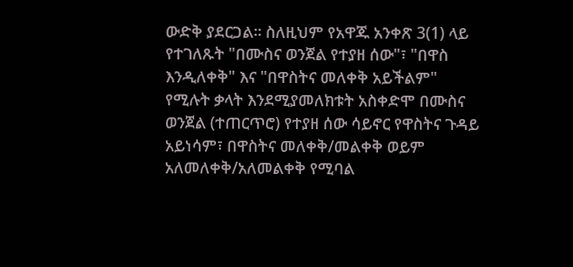ውድቅ ያደርጋል። ስለዚህም የአዋጁ አንቀጽ 3(1) ላይ የተገለጹት "በሙስና ወንጀል የተያዘ ሰው"፣ "በዋስ እንዲለቀቅ" እና "በዋስትና መለቀቅ አይችልም" የሚሉት ቃላት እንደሚያመለክቱት አስቀድሞ በሙስና ወንጀል (ተጠርጥሮ) የተያዘ ሰው ሳይኖር የዋስትና ጉዳይ አይነሳም፣ በዋስትና መለቀቅ/መልቀቅ ወይም አለመለቀቅ/አለመልቀቅ የሚባል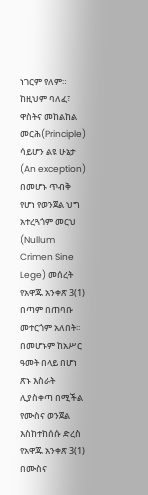ነገርም የለም። ከዚህም ባለፈ፣ ዋስትና መከልከል መርሕ(Principle) ሳይሆን ልዩ ሁኔታ (An exception) በመሆኑ ጥብቅ የሆነ የወንጀል ህግ አተረጓጎም መርህ (Nullum Crimen Sine Lege) መሰረት የአዋጁ አንቀጽ 3(1) በጣም በጠባቡ መተርጎም አለበት፡፡ በመሆኑም ከአሥር ዓመት በላይ በሆነ ጽኑ እስራት ሊያስቀጣ በሚችል የሙስና ወንጀል እስከተከሰሱ ድረስ የአዋጁ አንቀጽ 3(1) በሙስና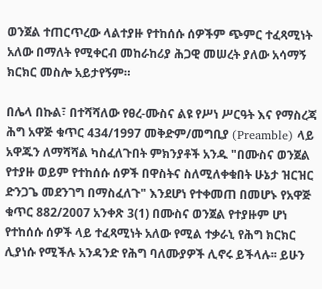ወንጀል ተጠርጥረው ላልተያዙ የተከሰሱ ሰዎችም ጭምር ተፈጻሚነት አለው በማለት የሚቀርብ መከራከሪያ ሕጋዊ መሠረት ያለው አሳማኝ ክርክር መስሎ አይታየኝም።

በሌላ በኩል፣ በተሻሻለው የፀረ-ሙስና ልዩ የሥነ ሥርዓት እና የማስረጃ ሕግ አዋጅ ቁጥር 434/1997 መቅድም/መግቢያ (Preamble) ላይ አዋጁን ለማሻሻል ካስፈለጉበት ምክንያቶች አንዱ "በሙስና ወንጀል የተያዙ ወይም የተከሰሱ ሰዎች በዋስትና ስለሚለቀቁበት ሁኔታ ዝርዝር ድንጋጌ መደንገግ በማስፈለጉ" እንደሆነ የተቀመጠ በመሆኑ የአዋጅ ቁጥር 882/2007 አንቀጽ 3(1) በሙስና ወንጀል የተያዙም ሆነ የተከሰሱ ሰዎች ላይ ተፈጻሚነት አለው የሚል ተቃራኒ የሕግ ክርክር ሊያነሱ የሚችሉ አንዳንድ የሕግ ባለሙያዎች ሊኖሩ ይችላሉ፡፡ ይሁን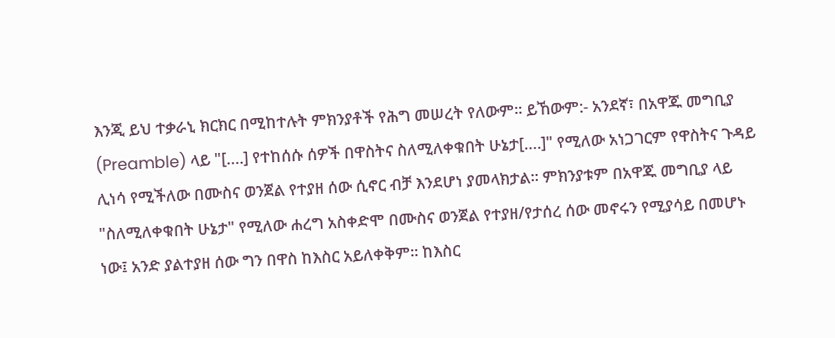እንጂ ይህ ተቃራኒ ክርክር በሚከተሉት ምክንያቶች የሕግ መሠረት የለውም፡፡ ይኸውም:- አንደኛ፣ በአዋጁ መግቢያ (Preamble) ላይ "[….] የተከሰሱ ሰዎች በዋስትና ስለሚለቀቁበት ሁኔታ[….]" የሚለው አነጋገርም የዋስትና ጉዳይ ሊነሳ የሚችለው በሙስና ወንጀል የተያዘ ሰው ሲኖር ብቻ እንደሆነ ያመላክታል፡፡ ምክንያቱም በአዋጁ መግቢያ ላይ "ስለሚለቀቁበት ሁኔታ" የሚለው ሐረግ አስቀድሞ በሙስና ወንጀል የተያዘ/የታሰረ ሰው መኖሩን የሚያሳይ በመሆኑ ነው፤ አንድ ያልተያዘ ሰው ግን በዋስ ከእስር አይለቀቅም፡፡ ከእስር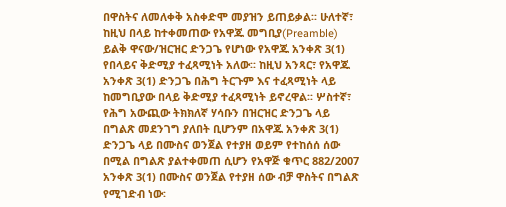በዋስትና ለመለቀቅ አስቀድሞ መያዝን ይጠይቃል፡፡ ሁለተኛ፣ ከዚህ በላይ ከተቀመጠው የአዋጁ መግቢያ(Preamble) ይልቅ ዋናው/ዝርዝር ድንጋጌ የሆነው የአዋጁ አንቀጽ 3(1) የበላይና ቅድሚያ ተፈጻሚነት አለው፡፡ ከዚህ አንጻር፣ የአዋጁ አንቀጽ 3(1) ድንጋጌ በሕግ ትርጉም እና ተፈጻሚነት ላይ ከመግቢያው በላይ ቅድሚያ ተፈጻሚነት ይኖረዋል፡፡ ሦስተኛ፣ የሕግ አውጪው ትክክለኛ ሃሳቡን በዝርዝር ድንጋጌ ላይ በግልጽ መደንገግ ያለበት ቢሆንም በአዋጁ አንቀጽ 3(1) ድንጋጌ ላይ በሙስና ወንጀል የተያዘ ወይም የተከሰሰ ሰው በሚል በግልጽ ያልተቀመጠ ሲሆን የአዋጅ ቁጥር 882/2007 አንቀጽ 3(1) በሙስና ወንጀል የተያዘ ሰው ብቻ ዋስትና በግልጽ የሚገድብ ነው፡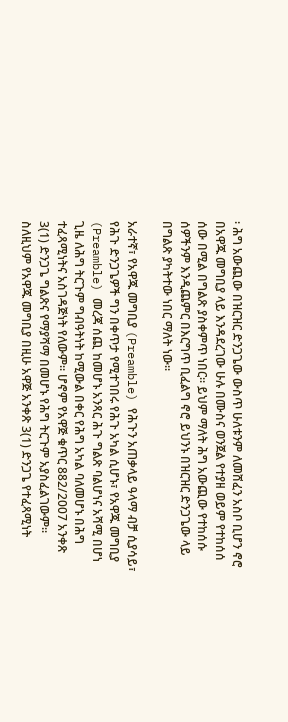፡ ሕግ አውጪው በዝርዝር ድንጋጌው ውስጥ ሁለቱንም ለመሸፈን አስቦ ቢሆን ኖሮ በአዋጁ መግቢያ ላይ እንዳደረገው ሁሉ በሙስና ወንጀል የተያዘ ወይም የተከሰሰ ሰው በሚል በግልጽ ያስቀምጥ ነበር፡፡ ይህም ማለት ሕግ አውጪው የተከሰሱ ሰዎችንም እንዲጨምር በእርግጥ ቢፈልግ ኖሮ ይህንኑ በዝርዝር ድንጋጌው ላይ በግልጽ ያካትተው ነበር ማለት ነው፡፡

አራተኛ፣ የአዋጁ መግቢያ (Preamble) የሕጉን አጠቃላይ ዓላማ ብቻ ሲያሳይ፣ የሕጉ ድንጋጌዎች ግን በቀጥታ የሚተገበሩ የሕጉ አካል ሲሆኑ፣ የአዋጁ መግቢያ (Preamble) መረጃ ሰጪ ከመሆኑ አንጻር ሕጉ ግልጽ ባልሆነና አሻሚ በሆነ ጊዜ ለሕግ ትርጉም ግብዓትነት ከሚውል በቀር የሕግ አካል ባለመሆኑ በሕግ ተፈጻሚነትና አስገዳጅነት የለውም፡፡ ሆኖም የአዋጅ ቁጥር 882/2007 አንቀጽ 3(1) ድንጋጌ ግልጽና የማያሻማ በመሆኑ የሕግ ትርጉም አያስፈልገውም፡፡ ስለዚህም የአዋጁ መግቢያ በዚሁ አዋጅ አንቀጽ 3(1) ድንጋጌ የተፈጻሚነት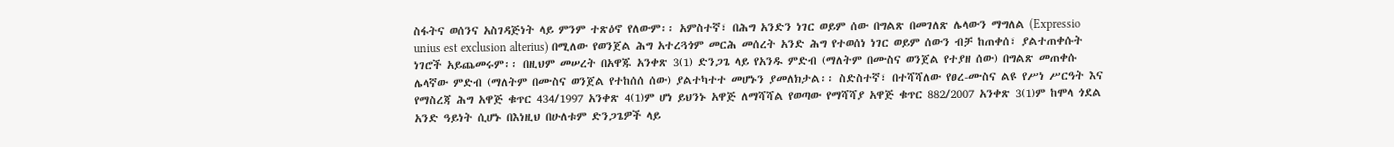ስፋትና ወሰንና አስገዳጅነት ላይ ምንም ተጽዕኖ የለውም፡፡ አምስተኛ፣ በሕግ አንድን ነገር ወይም ሰው በግልጽ በመገለጽ ሌላውን ማግለል (Expressio unius est exclusion alterius) በሚለው የወንጀል ሕግ አተረጓጎም መርሕ መሰረት አንድ ሕግ የተወሰነ ነገር ወይም ሰውን ብቻ ከጠቀሰ፣ ያልተጠቀሱት ነገሮች አይጨመሩም፡፡ በዚህም መሠረት በአዋጁ አንቀጽ 3(1) ድንጋጌ ላይ የአንዱ ምድብ (ማለትም በሙስና ወንጀል የተያዘ ሰው) በግልጽ መጠቀሱ ሌላኛው ምድብ (ማለትም በሙስና ወንጀል የተከሰሰ ሰው) ያልተካተተ መሆኑን ያመለክታል፡፡ ስድስተኛ፣ በተሻሻለው የፀረ-ሙስና ልዩ የሥነ ሥርዓት እና የማስረጃ ሕግ አዋጅ ቁጥር 434/1997 አንቀጽ 4(1)ም ሆነ ይህንኑ አዋጅ ለማሻሻል የወጣው የማሻሻያ አዋጅ ቁጥር 882/2007 አንቀጽ 3(1)ም ከሞላ ጎደል አንድ ዓይነት ሲሆኑ በእነዚህ በሁለቱም ድንጋጌዎች ላይ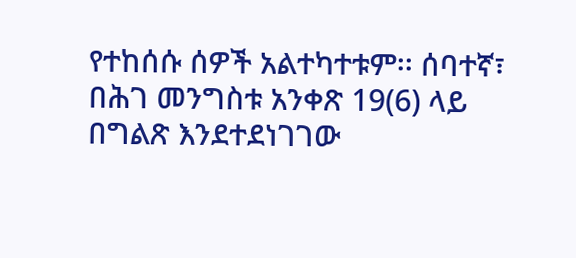የተከሰሱ ሰዎች አልተካተቱም፡፡ ሰባተኛ፣ በሕገ መንግስቱ አንቀጽ 19(6) ላይ በግልጽ እንደተደነገገው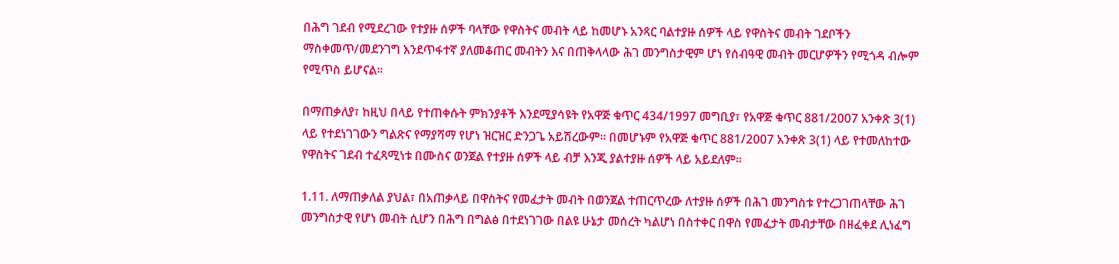በሕግ ገደብ የሚደረገው የተያዙ ሰዎች ባላቸው የዋስትና መብት ላይ ከመሆኑ አንጻር ባልተያዙ ሰዎች ላይ የዋስትና መብት ገደቦችን ማስቀመጥ/መደንገግ እንደጥፋተኛ ያለመቆጠር መብትን እና በጠቅላላው ሕገ መንግስታዊም ሆነ የሰብዓዊ መብት መርሆዎችን የሚጎዳ ብሎም የሚጥስ ይሆናል፡፡

በማጠቃለያ፣ ከዚህ በላይ የተጠቀሱት ምክንያቶች እንደሚያሳዩት የአዋጅ ቁጥር 434/1997 መግቢያ፣ የአዋጅ ቁጥር 881/2007 አንቀጽ 3(1) ላይ የተደነገገውን ግልጽና የማያሻማ የሆነ ዝርዝር ድንጋጌ አይሽረውም፡፡ በመሆኑም የአዋጅ ቁጥር 881/2007 አንቀጽ 3(1) ላይ የተመለከተው የዋስትና ገደብ ተፈጻሚነቱ በሙስና ወንጀል የተያዙ ሰዎች ላይ ብቻ እንጂ ያልተያዙ ሰዎች ላይ አይደለም፡፡

1.11. ለማጠቃለል ያህል፣ በአጠቃላይ በዋስትና የመፈታት መብት በወንጀል ተጠርጥረው ለተያዙ ሰዎች በሕገ መንግስቱ የተረጋገጠላቸው ሕገ መንግስታዊ የሆነ መብት ሲሆን በሕግ በግልፅ በተደነገገው በልዩ ሁኔታ መሰረት ካልሆነ በስተቀር በዋስ የመፈታት መብታቸው በዘፈቀደ ሊነፈግ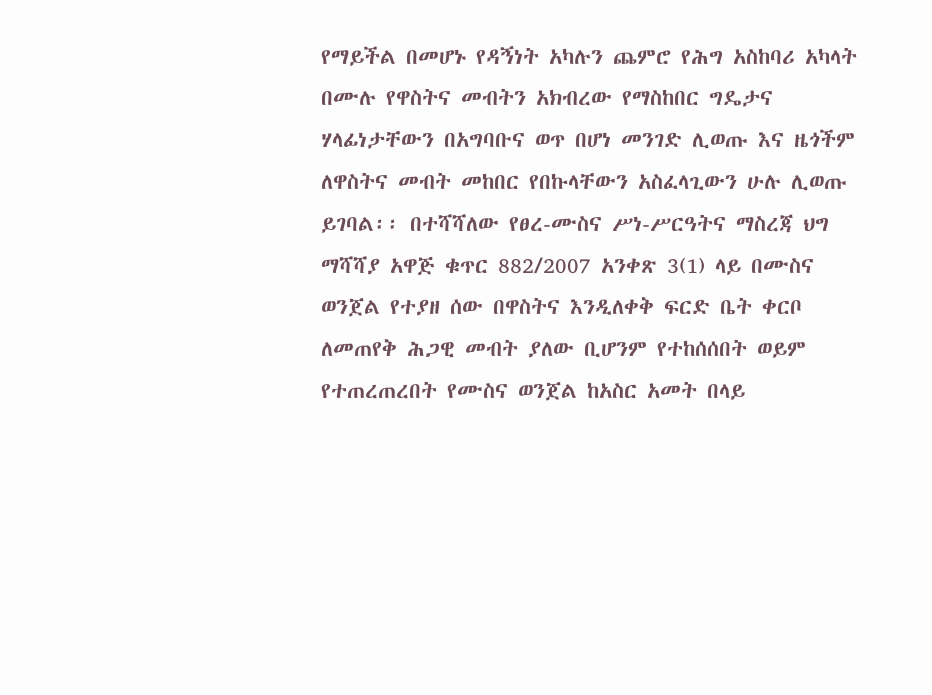የማይችል በመሆኑ የዳኝነት አካሉን ጨምሮ የሕግ አስከባሪ አካላት በሙሉ የዋስትና መብትን አክብረው የማስከበር ግዴታና ሃላፊነታቸውን በአግባቡና ወጥ በሆነ መንገድ ሊወጡ እና ዜጎችም ለዋስትና መብት መከበር የበኩላቸውን አስፈላጊውን ሁሉ ሊወጡ ይገባል፡፡ በተሻሻለው የፀረ-ሙስና ሥነ-ሥርዓትና ማስረጃ ህግ ማሻሻያ አዋጅ ቁጥር 882/2007 አንቀጽ 3(1) ላይ በሙስና ወንጀል የተያዘ ሰው በዋስትና እንዲለቀቅ ፍርድ ቤት ቀርቦ ለመጠየቅ ሕጋዊ መብት ያለው ቢሆንም የተከሰሰበት ወይም የተጠረጠረበት የሙስና ወንጀል ከአስር አመት በላይ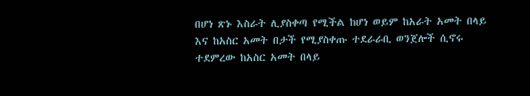በሆነ ጽኑ እስራት ሊያስቀጣ የሚችል ከሆነ ወይም ከአራት አመት በላይ እና ከአስር አመት በታች የሚያስቀጡ ተደራራቢ ወንጀሎች ሲኖሩ ተደምረው ከአስር አመት በላይ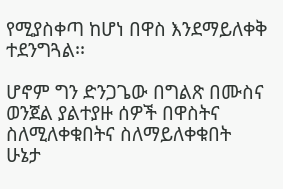የሚያስቀጣ ከሆነ በዋስ እንደማይለቀቅ ተደንግጓል፡፡

ሆኖም ግን ድንጋጌው በግልጽ በሙስና ወንጀል ያልተያዙ ሰዎች በዋስትና ስለሚለቀቁበትና ስለማይለቀቁበት ሁኔታ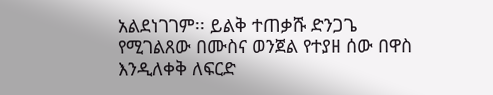አልደነገገም፡፡ ይልቅ ተጠቃሹ ድንጋጌ የሚገልጸው በሙስና ወንጀል የተያዘ ሰው በዋስ እንዲለቀቅ ለፍርድ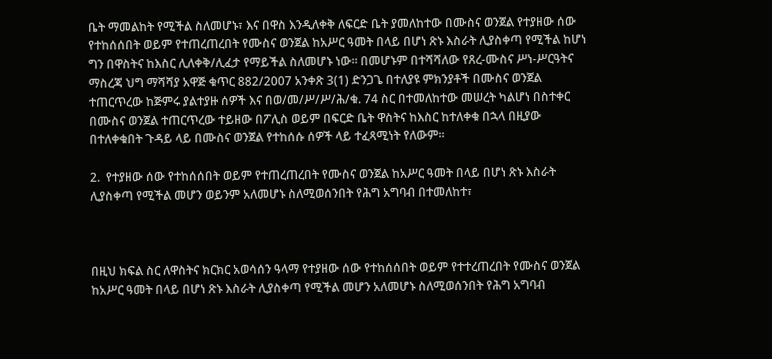ቤት ማመልከት የሚችል ስለመሆኑ፣ እና በዋስ እንዲለቀቅ ለፍርድ ቤት ያመለከተው በሙስና ወንጀል የተያዘው ሰው የተከሰሰበት ወይም የተጠረጠረበት የሙስና ወንጀል ከአሥር ዓመት በላይ በሆነ ጽኑ እስራት ሊያስቀጣ የሚችል ከሆነ ግን በዋስትና ከእስር ሊለቀቅ/ሊፈታ የማይችል ስለመሆኑ ነው። በመሆኑም በተሻሻለው የጸረ-ሙስና ሥነ-ሥርዓትና ማስረጃ ህግ ማሻሻያ አዋጅ ቁጥር 882/2007 አንቀጽ 3(1) ድንጋጌ በተለያዩ ምክንያቶች በሙስና ወንጀል ተጠርጥረው ከጅምሩ ያልተያዙ ሰዎች እና በወ/መ/ሥ/ሥ/ሕ/ቁ. 74 ስር በተመለከተው መሠረት ካልሆነ በስተቀር በሙስና ወንጀል ተጠርጥረው ተይዘው በፖሊስ ወይም በፍርድ ቤት ዋስትና ከእስር ከተለቀቁ በኋላ በዚያው በተለቀቁበት ጉዳይ ላይ በሙስና ወንጀል የተከሰሱ ሰዎች ላይ ተፈጻሚነት የለውም፡፡

2.  የተያዘው ሰው የተከሰሰበት ወይም የተጠረጠረበት የሙስና ወንጀል ከአሥር ዓመት በላይ በሆነ ጽኑ እስራት ሊያስቀጣ የሚችል መሆን ወይንም አለመሆኑ ስለሚወሰንበት የሕግ አግባብ በተመለከተ፣



በዚህ ክፍል ስር ለዋስትና ክርክር አወሳሰን ዓላማ የተያዘው ሰው የተከሰሰበት ወይም የተተረጠረበት የሙስና ወንጀል ከአሥር ዓመት በላይ በሆነ ጽኑ እስራት ሊያስቀጣ የሚችል መሆን አለመሆኑ ስለሚወሰንበት የሕግ አግባብ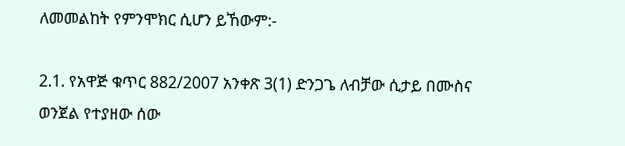ለመመልከት የምንሞክር ሲሆን ይኸውም:-

2.1. የአዋጅ ቁጥር 882/2007 አንቀጽ 3(1) ድንጋጌ ለብቻው ሲታይ በሙስና ወንጀል የተያዘው ሰው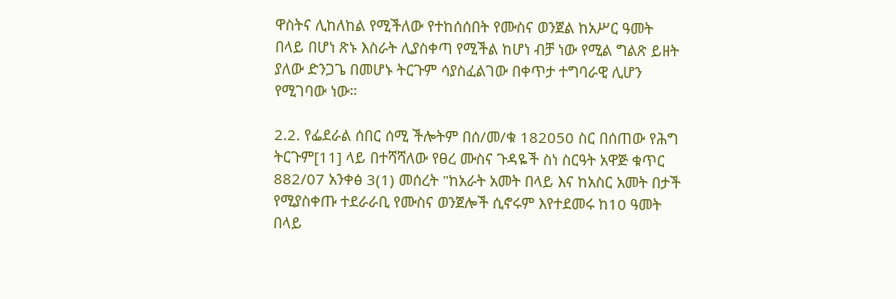ዋስትና ሊከለከል የሚችለው የተከሰሰበት የሙስና ወንጀል ከአሥር ዓመት በላይ በሆነ ጽኑ እስራት ሊያስቀጣ የሚችል ከሆነ ብቻ ነው የሚል ግልጽ ይዘት ያለው ድንጋጌ በመሆኑ ትርጉም ሳያስፈልገው በቀጥታ ተግባራዊ ሊሆን የሚገባው ነው።

2.2. የፌደራል ሰበር ሰሚ ችሎትም በሰ/መ/ቁ 182050 ስር በሰጠው የሕግ ትርጉም[11] ላይ በተሻሻለው የፀረ ሙስና ጉዳዬች ስነ ስርዓት አዋጅ ቁጥር 882/07 አንቀፅ 3(1) መሰረት "ከአራት አመት በላይ እና ከአስር አመት በታች የሚያስቀጡ ተደራራቢ የሙስና ወንጀሎች ሲኖሩም እየተደመሩ ከ10 ዓመት በላይ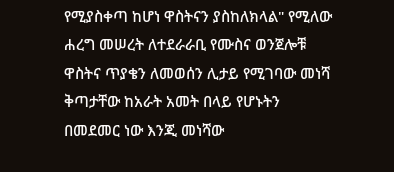የሚያስቀጣ ከሆነ ዋስትናን ያስከለክላል" የሚለው ሐረግ መሠረት ለተደራራቢ የሙስና ወንጀሎቹ ዋስትና ጥያቄን ለመወሰን ሊታይ የሚገባው መነሻ ቅጣታቸው ከአራት አመት በላይ የሆኑትን በመደመር ነው እንጂ መነሻው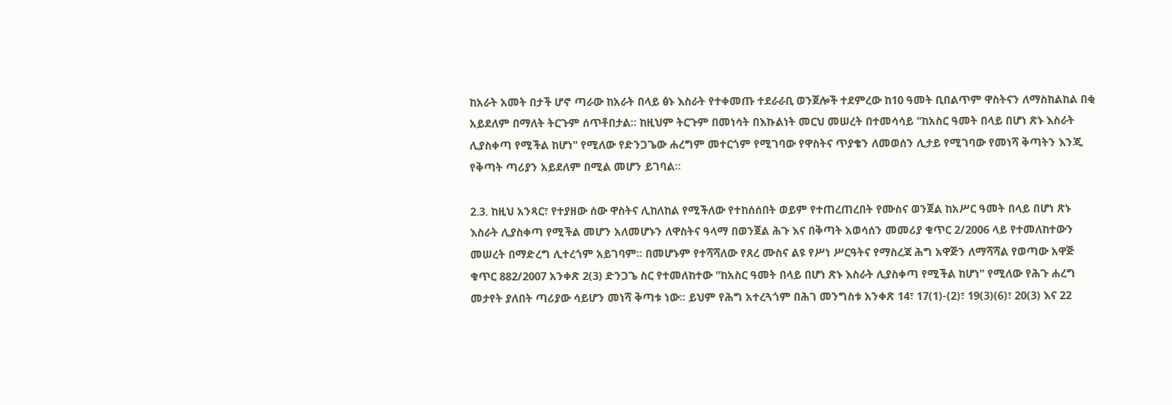ከአራት አመት በታች ሆኖ ጣራው ከአራት በላይ ፅኑ እስራት የተቀመጡ ተደራራቢ ወንጀሎች ተደምረው ከ10 ዓመት ቢበልጥም ዋስትናን ለማስከልከል በቂ አይደለም በማለት ትርጉም ሰጥቶበታል። ከዚህም ትርጉም በመነሳት በእኩልነት መርህ መሠረት በተመሳሳይ "ከአስር ዓመት በላይ በሆነ ጽኑ እስራት ሊያስቀጣ የሚችል ከሆነ" የሚለው የድንጋጌው ሐረግም መተርጎም የሚገባው የዋስትና ጥያቄን ለመወሰን ሊታይ የሚገባው የመነሻ ቅጣትን እንጂ የቅጣት ጣሪያን አይደለም በሚል መሆን ይገባል።

2.3. ከዚህ አንጻር፣ የተያዘው ሰው ዋስትና ሊከለከል የሚችለው የተከሰሰበት ወይም የተጠረጠረበት የሙስና ወንጀል ከአሥር ዓመት በላይ በሆነ ጽኑ እስራት ሊያስቀጣ የሚችል መሆን አለመሆኑን ለዋስትና ዓላማ በወንጀል ሕጉ እና በቅጣት አወሳሰን መመሪያ ቁጥር 2/2006 ላይ የተመለከተውን መሠረት በማድረግ ሊተረጎም አይገባም፡፡ በመሆኑም የተሻሻለው የጸረ ሙስና ልዩ የሥነ ሥርዓትና የማስረጃ ሕግ አዋጅን ለማሻሻል የወጣው አዋጅ ቁጥር 882/2007 አንቀጽ 2(3) ድንጋጌ ስር የተመለከተው "ከአስር ዓመት በላይ በሆነ ጽኑ እስራት ሊያስቀጣ የሚችል ከሆነ" የሚለው የሕጉ ሐረግ መታየት ያለበት ጣሪያው ሳይሆን መነሻ ቅጣቱ ነው፡፡ ይህም የሕግ አተረጓጎም በሕገ መንግስቱ አንቀጽ 14፣ 17(1)-(2)፣ 19(3)(6)፣ 20(3) እና 22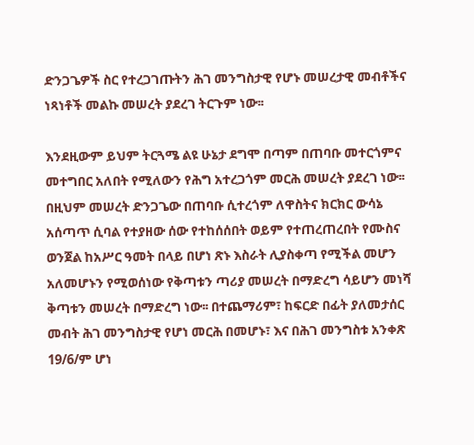ድንጋጌዎች ስር የተረጋገጡትን ሕገ መንግስታዊ የሆኑ መሠረታዊ መብቶችና ነጻነቶች መልኩ መሠረት ያደረገ ትርጉም ነው፡፡

እንደዚውም ይህም ትርጓሜ ልዩ ሁኔታ ደግሞ በጣም በጠባቡ መተርጎምና መተግበር አለበት የሚለውን የሕግ አተረጋጎም መርሕ መሠረት ያደረገ ነው፡፡ በዚህም መሠረት ድንጋጌው በጠባቡ ሲተረጎም ለዋስትና ክርክር ውሳኔ አሰጣጥ ሲባል የተያዘው ሰው የተከሰሰበት ወይም የተጠረጠረበት የሙስና ወንጀል ከአሥር ዓመት በላይ በሆነ ጽኑ እስራት ሊያስቀጣ የሚችል መሆን አለመሆኑን የሚወሰነው የቅጣቱን ጣሪያ መሠረት በማድረግ ሳይሆን መነሻ ቅጣቱን መሠረት በማድረግ ነው፡፡ በተጨማሪም፣ ከፍርድ በፊት ያለመታሰር መብት ሕገ መንግስታዊ የሆነ መርሕ በመሆኑ፣ እና በሕገ መንግስቱ አንቀጽ 19/6/ም ሆነ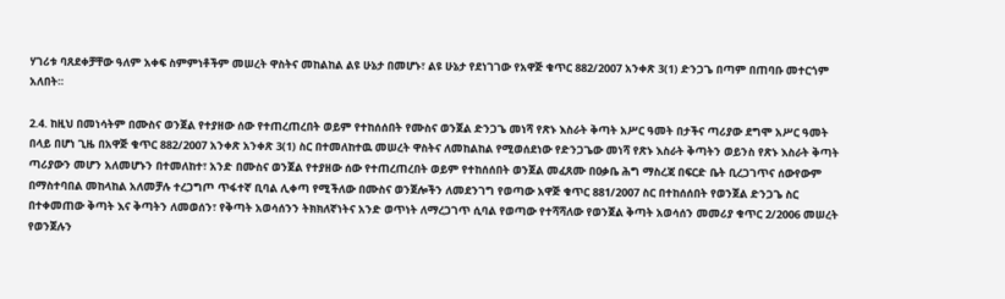ሃገሪቱ ባጸደቀቻቸው ዓለም አቀፍ ስምምነቶችም መሠረት ዋስትና መከልከል ልዩ ሁኔታ በመሆኑ፣ ልዩ ሁኔታ የደነገገው የአዋጅ ቁጥር 882/2007 አንቀጽ 3(1) ድንጋጌ በጣም በጠባቡ መተርጎም አለበት፡፡

2.4. ከዚህ በመነሳትም በሙስና ወንጀል የተያዘው ሰው የተጠረጠረበት ወይም የተከሰሰበት የሙስና ወንጀል ድንጋጌ መነሻ የጽኑ እስራት ቅጣት አሥር ዓመት በታችና ጣሪያው ደግሞ አሥር ዓመት በላይ በሆነ ጊዜ በአዋጅ ቁጥር 882/2007 አንቀጽ አንቀጽ 3(1) ስር በተመለከተዉ መሠረት ዋስትና ለመከልከል የሚወሰደነው የድንጋጌው መነሻ የጽኑ እስራት ቅጣትን ወይንስ የጽኑ እስራት ቅጣት ጣሪያውን መሆን አለመሆኑን በተመለከተ፣ አንድ በሙስና ወንጀል የተያዘው ሰው የተጠረጠረበት ወይም የተከሰሰበት ወንጀል መፈጸሙ በዐቃቤ ሕግ ማስረጃ በፍርድ ቤት ቢረጋገጥና ሰውየውም በማስተባበል መከላከል አለመቻሉ ተረጋግጦ ጥፋተኛ ቢባል ሊቀጣ የሚችለው በሙስና ወንጀሎችን ለመደንገግ የወጣው አዋጅ ቁጥር 881/2007 ስር በተከሰሰበት የወንጀል ድንጋጌ ስር በተቀመጠው ቅጣት እና ቅጣትን ለመወሰን፣ የቅጣት አወሳሰንን ትክክለኛነትና አንድ ወጥነት ለማረጋገጥ ሲባል የወጣው የተሻሻለው የወንጀል ቅጣት አወሳሰን መመሪያ ቁጥር 2/2006 መሠረት የወንጀሉን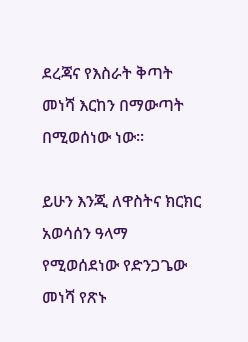ደረጃና የእስራት ቅጣት መነሻ እርከን በማውጣት በሚወሰነው ነው፡፡

ይሁን እንጂ ለዋስትና ክርክር አወሳሰን ዓላማ የሚወሰደነው የድንጋጌው መነሻ የጽኑ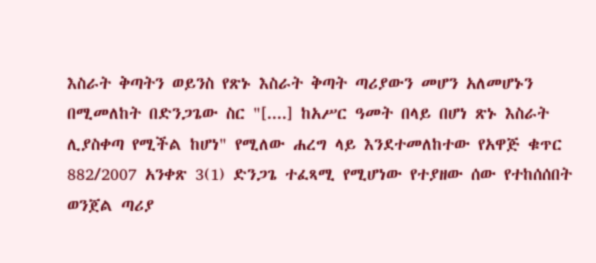እስራት ቅጣትን ወይንስ የጽኑ እስራት ቅጣት ጣሪያውን መሆን አለመሆኑን በሚመለከት በድንጋጌው ስር "[....] ከአሥር ዓመት በላይ በሆነ ጽኑ እስራት ሊያስቀጣ የሚችል ከሆነ" የሚለው ሐረግ ላይ እንደተመለከተው የአዋጅ ቁጥር 882/2007 አንቀጽ 3(1) ድንጋጌ ተፈጻሚ የሚሆነው የተያዘው ሰው የተከሰሰበት ወንጀል ጣሪያ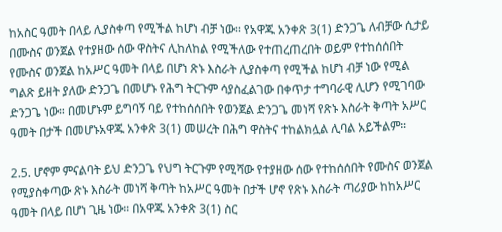ከአስር ዓመት በላይ ሊያስቀጣ የሚችል ከሆነ ብቻ ነው፡፡ የአዋጁ አንቀጽ 3(1) ድንጋጌ ለብቻው ሲታይ በሙስና ወንጀል የተያዘው ሰው ዋስትና ሊከለከል የሚችለው የተጠረጠረበት ወይም የተከሰሰበት የሙስና ወንጀል ከአሥር ዓመት በላይ በሆነ ጽኑ እስራት ሊያስቀጣ የሚችል ከሆነ ብቻ ነው የሚል ግልጽ ይዘት ያለው ድንጋጌ በመሆኑ የሕግ ትርጉም ሳያስፈልገው በቀጥታ ተግባራዊ ሊሆን የሚገባው ድንጋጌ ነው። በመሆኑም ይግባኝ ባይ የተከሰሰበት የወንጀል ድንጋጌ መነሻ የጽኑ እስራት ቅጣት አሥር ዓመት በታች በመሆኑአዋጁ አንቀጽ 3(1) መሠረት በሕግ ዋስትና ተከልክሏል ሊባል አይችልም።

2.5. ሆኖም ምናልባት ይህ ድንጋጌ የህግ ትርጉም የሚሻው የተያዘው ሰው የተከሰሰበት የሙስና ወንጀል የሚያስቀጣው ጽኑ እስራት መነሻ ቅጣት ከአሥር ዓመት በታች ሆኖ የጽኑ እስራት ጣሪያው ከከአሥር ዓመት በላይ በሆነ ጊዜ ነው። በአዋጁ አንቀጽ 3(1) ስር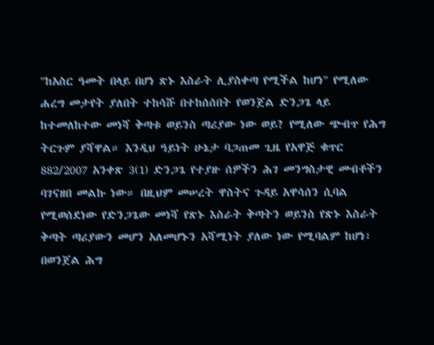"ከአስር ዓመት በላይ በሆነ ጽኑ እስራት ሊያስቀጣ የሚችል ከሆነ" የሚለው ሐረግ መታየት ያለበት ተከሳሹ በተከሰሰበት የወንጀል ድንጋጌ ላይ ከተመለከተው መነሻ ቅጣቱ ወይንስ ጣሪያው ነው ወይ? የሚለው ጭብጥ የሕግ ትርጉም ያሻዋል። እንዲህ ዓይነት ሁኔታ ባጋጠመ ጊዜ የአዋጅ ቁጥር 882/2007 አንቀጽ 3(1) ድንጋጌ የተያዙ ሰዎችን ሕገ መንግስታዊ መብቶችን ባገናዘበ መልኩ ነው። በዚህም መሠረት ዋስትና ጉዳይ አዋሳሰን ሲባል የሚወሰደነው የድንጋጌው መነሻ የጽኑ እስራት ቅጣትን ወይንስ የጽኑ እስራት ቅጣት ጣሪያውን መሆን አለመሆኑን አሻሚነት ያለው ነው የሚባልም ከሆነ፣ በወንጀል ሕግ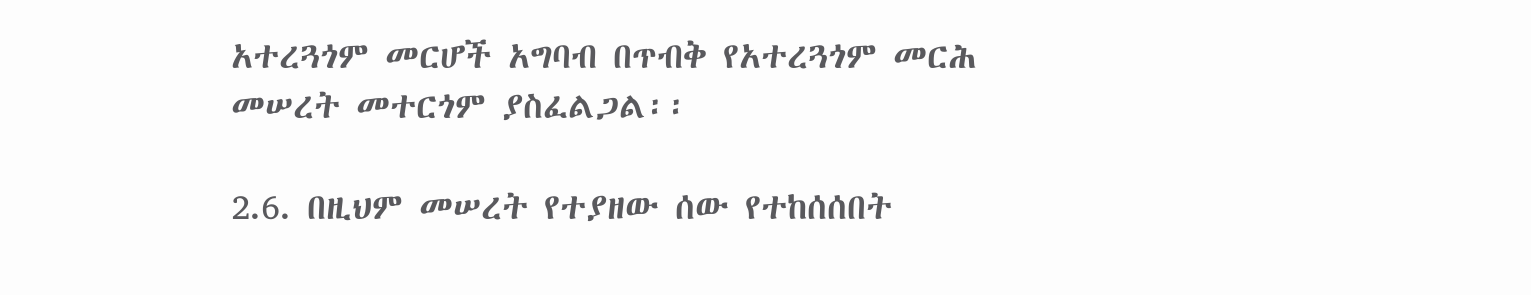አተረጓጎም መርሆች አግባብ በጥብቅ የአተረጓጎም መርሕ መሠረት መተርጎም ያስፈልጋል፡፡

2.6. በዚህም መሠረት የተያዘው ሰው የተከሰሰበት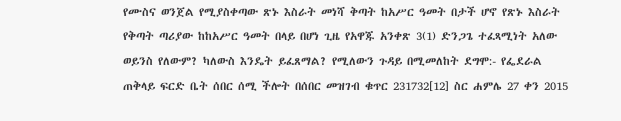የሙስና ወንጀል የሚያስቀጣው ጽኑ እስራት መነሻ ቅጣት ከአሥር ዓመት በታች ሆኖ የጽኑ እስራት የቅጣት ጣሪያው ከከአሥር ዓመት በላይ በሆነ ጊዜ የአዋጁ አንቀጽ 3(1) ድንጋጌ ተፈጻሚነት አለው ወይንስ የለውም? ካለውስ እንዴት ይፈጸማል? የሚለውን ጉዳይ በሚመለከት ደግሞ:- የፌደራል ጠቅላይ ፍርድ ቤት ሰበር ሰሚ ችሎት በሰበር መዝገብ ቁጥር 231732[12] ስር ሐምሌ 27 ቀን 2015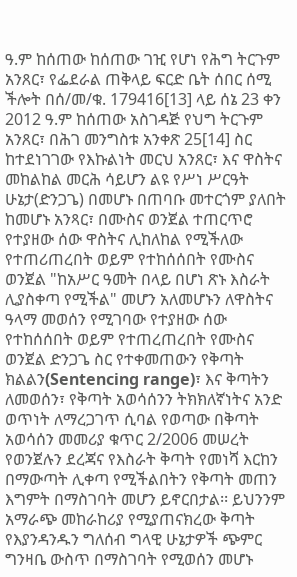ዓ.ም ከሰጠው ከሰጠው ገዢ የሆነ የሕግ ትርጉም አንጸር፣ የፌደራል ጠቅላይ ፍርድ ቤት ሰበር ሰሚ ችሎት በሰ/መ/ቁ. 179416[13] ላይ ሰኔ 23 ቀን 2012 ዓ.ም ከሰጠው አስገዳጅ የህግ ትርጉም አንጸር፣ በሕገ መንግስቱ አንቀጽ 25[14] ስር ከተደነገገው የእኩልነት መርህ አንጸር፣ እና ዋስትና መከልከል መርሕ ሳይሆን ልዩ የሥነ ሥርዓት ሁኔታ(ድንጋጌ) በመሆኑ በጠባቡ መተርጎም ያለበት ከመሆኑ አንጻር፣ በሙስና ወንጀል ተጠርጥሮ የተያዘው ሰው ዋስትና ሊከለከል የሚችለው የተጠሪጠረበት ወይም የተከሰሰበት የሙስና ወንጀል "ከአሥር ዓመት በላይ በሆነ ጽኑ እስራት ሊያስቀጣ የሚችል" መሆን አለመሆኑን ለዋስትና ዓላማ መወሰን የሚገባው የተያዘው ሰው የተከሰሰበት ወይም የተጠረጠረበት የሙስና ወንጀል ድንጋጌ ስር የተቀመጠውን የቅጣት ክልልን(Sentencing range)፣ እና ቅጣትን ለመወሰን፣ የቅጣት አወሳሰንን ትክክለኛነትና አንድ ወጥነት ለማረጋገጥ ሲባል የወጣው በቅጣት አወሳሰን መመሪያ ቁጥር 2/2006 መሠረት የወንጀሉን ደረጃና የእስራት ቅጣት የመነሻ እርከን በማውጣት ሊቀጣ የሚችልበትን የቅጣት መጠን እግምት በማስገባት መሆን ይኖርበታል፡፡ ይህንንም አማራጭ መከራከሪያ የሚያጠናክረው ቅጣት የእያንዳንዱን ግለሰብ ግላዊ ሁኔታዎች ጭምር ግንዛቤ ውስጥ በማስገባት የሚወሰን መሆኑ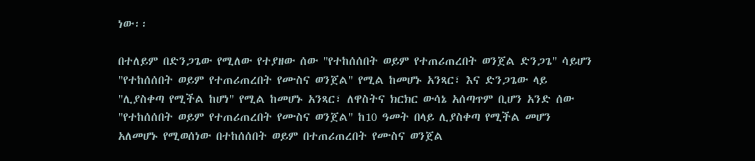ነው፡፡

በተለይም በድንጋጌው የሚለው የተያዘው ሰው "የተከሰሰበት ወይም የተጠሪጠረበት ወንጀል ድንጋጌ" ሳይሆን "የተከሰሰበት ወይም የተጠሪጠረበት የሙስና ወንጀል" የሚል ከመሆኑ አንጻር፣ እና ድንጋጌው ላይ "ሊያስቀጣ የሚችል ከሆነ" የሚል ከመሆኑ አንጻር፣ ለዋስትና ክርክር ውሳኔ አሰጣጥም ቢሆን አንድ ሰው "የተከሰሰበት ወይም የተጠሪጠረበት የሙስና ወንጀል" ከ10 ዓመት በላይ ሊያስቀጣ የሚችል መሆን አለመሆኑ የሚወሰነው በተከሰሰበት ወይም በተጠሪጠረበት የሙስና ወንጀል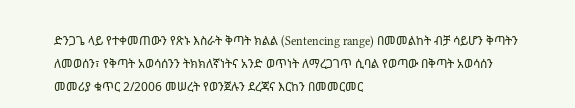ድንጋጌ ላይ የተቀመጠውን የጽኑ እስራት ቅጣት ክልል (Sentencing range) በመመልከት ብቻ ሳይሆን ቅጣትን ለመወሰን፣ የቅጣት አወሳሰንን ትክክለኛነትና አንድ ወጥነት ለማረጋገጥ ሲባል የወጣው በቅጣት አወሳሰን መመሪያ ቁጥር 2/2006 መሠረት የወንጀሉን ደረጃና እርከን በመመርመር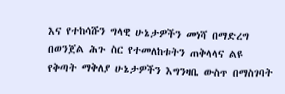እና የተከሳሹን ግላዊ ሁኔታዎችን መነሻ በማድረግ በወንጀል ሕጉ ስር የተመለከቱትን ጠቅላላና ልዩ የቅጣት ማቅለያ ሁኔታዎችን እግንዛቤ ውስጥ በማስገባት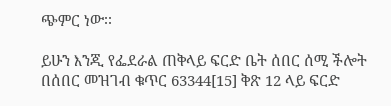ጭምር ነው፡፡

ይሁን እንጂ የፌደራል ጠቅላይ ፍርድ ቤት ሰበር ሰሚ ችሎት በሰበር መዝገብ ቁጥር 63344[15] ቅጽ 12 ላይ ፍርድ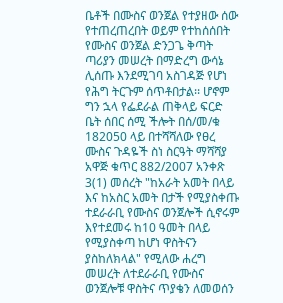ቤቶች በሙስና ወንጀል የተያዘው ሰው የተጠረጠረበት ወይም የተከሰሰበት የሙስና ወንጀል ድንጋጌ ቅጣት ጣሪያን መሠረት በማድረግ ውሳኔ ሊሰጡ እንደሚገባ አስገዳጅ የሆነ የሕግ ትርጉም ሰጥቶበታል፡፡ ሆኖም ግን ኋላ የፌደራል ጠቅላይ ፍርድ ቤት ሰበር ሰሚ ችሎት በሰ/መ/ቁ 182050 ላይ በተሻሻለው የፀረ ሙስና ጉዳዬች ስነ ስርዓት ማሻሻያ አዋጅ ቁጥር 882/2007 አንቀጽ 3(1) መሰረት "ከአራት አመት በላይ እና ከአስር አመት በታች የሚያስቀጡ ተደራራቢ የሙስና ወንጀሎች ሲኖሩም እየተደመሩ ከ10 ዓመት በላይ የሚያስቀጣ ከሆነ ዋስትናን ያስከለክላል" የሚለው ሐረግ መሠረት ለተደራራቢ የሙስና ወንጀሎቹ ዋስትና ጥያቄን ለመወሰን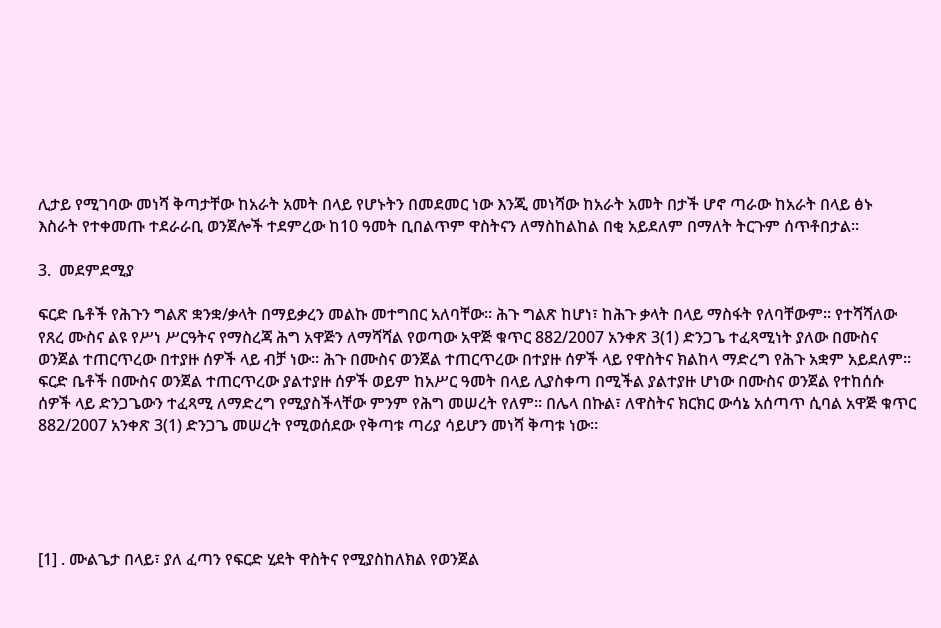ሊታይ የሚገባው መነሻ ቅጣታቸው ከአራት አመት በላይ የሆኑትን በመደመር ነው እንጂ መነሻው ከአራት አመት በታች ሆኖ ጣራው ከአራት በላይ ፅኑ እስራት የተቀመጡ ተደራራቢ ወንጀሎች ተደምረው ከ10 ዓመት ቢበልጥም ዋስትናን ለማስከልከል በቂ አይደለም በማለት ትርጉም ሰጥቶበታል።

3.  መደምደሚያ

ፍርድ ቤቶች የሕጉን ግልጽ ቋንቋ/ቃላት በማይቃረን መልኩ መተግበር አለባቸው፡፡ ሕጉ ግልጽ ከሆነ፣ ከሕጉ ቃላት በላይ ማስፋት የለባቸውም፡፡ የተሻሻለው የጸረ ሙስና ልዩ የሥነ ሥርዓትና የማስረጃ ሕግ አዋጅን ለማሻሻል የወጣው አዋጅ ቁጥር 882/2007 አንቀጽ 3(1) ድንጋጌ ተፈጻሚነት ያለው በሙስና ወንጀል ተጠርጥረው በተያዙ ሰዎች ላይ ብቻ ነው፡፡ ሕጉ በሙስና ወንጀል ተጠርጥረው በተያዙ ሰዎች ላይ የዋስትና ክልከላ ማድረግ የሕጉ አቋም አይደለም፡፡ ፍርድ ቤቶች በሙስና ወንጀል ተጠርጥረው ያልተያዙ ሰዎች ወይም ከአሥር ዓመት በላይ ሊያስቀጣ በሚችል ያልተያዙ ሆነው በሙስና ወንጀል የተከሰሱ ሰዎች ላይ ድንጋጌውን ተፈጻሚ ለማድረግ የሚያስችላቸው ምንም የሕግ መሠረት የለም፡፡ በሌላ በኩል፣ ለዋስትና ክርክር ውሳኔ አሰጣጥ ሲባል አዋጅ ቁጥር 882/2007 አንቀጽ 3(1) ድንጋጌ መሠረት የሚወሰደው የቅጣቱ ጣሪያ ሳይሆን መነሻ ቅጣቱ ነው፡፡





[1] . ሙልጌታ በላይ፣ ያለ ፈጣን የፍርድ ሂደት ዋስትና የሚያስከለክል የወንጀል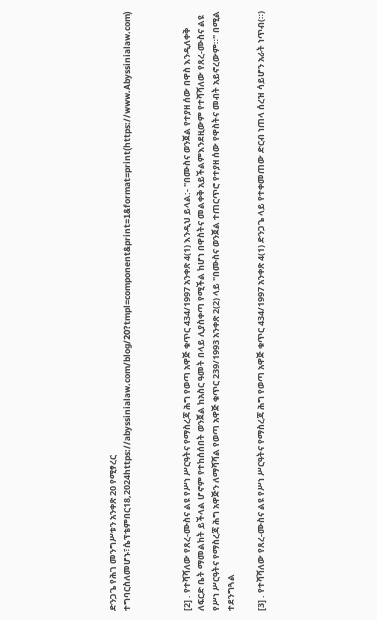ድንጋጌ የሕገ መንግሥቱን አንቀጽ 20 የሚፃረር ተግባርስለመሆኑ፣ሴፕቴምበር18,2024https://abyssinialaw.com/blog/20?tmpl=component&print=1&format=print(https://www.Abyssinialaw.com)



[2] . የተሻሻለው የጸረ-ሙስና ልዩ የሥነ ሥርዓትና የማስረጃ ሕግ የወጣ አዋጅ ቁጥር 434/1997 አንቀጽ 4(1) እንዲህ ይላል:- "በሙስና ወንጀል የተያዘ ሰው በዋስ እንዲለቀቅ ለፍርድ ቤት ማመልከት ይችላል ሆኖም የተከሰሰበት ወንጀል ከአስር ዓመት በላይ ሊያስቀጣ የሚችል ከሆነ በዋስትና መልቀቅ አይችልምእንደዚውም የተሻሻለው የጸረ-ሙስና ልዩ የሥነ ሥርዓትና የማስረጃ ሕግ አዋጅን ለማሻሻል የወጣ አዋጅ ቁጥር 239/1993 አንቀጽ 2(2) ላይ "በሙስና ወንጀል ተጠርጥሮ የተያዘ ሰው የዋስትና መብት አይኖረውም።" በሚል ተደንግጓል

[3] . የተሻሻለው የጸረ-ሙስና ልዩ የሥነ ሥርዓትና የማስረጃ ሕግ የወጣ አዋጅ ቁጥር 434/1997 አንቀጽ 4(1) ድንጋጌ ላይ የተቀመጠው ድርብ ነጠላ ሰረዝ ሳይሆን አራት ነጥብ(።)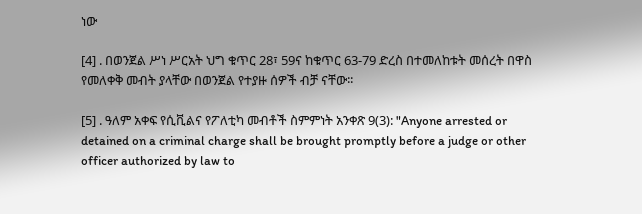ነው

[4] . በወንጀል ሥነ ሥርአት ህግ ቁጥር 28፣ 59ና ከቁጥር 63-79 ድረስ በተመለከቱት መሰረት በዋስ የመለቀቅ መብት ያላቸው በወንጀል የተያዙ ሰዎች ብቻ ናቸው፡፡

[5] . ዓለም አቀፍ የሲቪልና የፖለቲካ መብቶች ስምምነት አንቀጽ 9(3): "Anyone arrested or detained on a criminal charge shall be brought promptly before a judge or other officer authorized by law to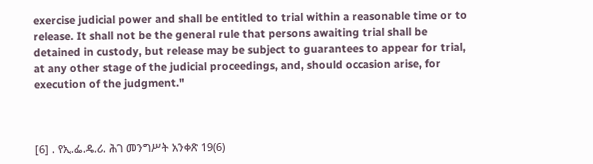exercise judicial power and shall be entitled to trial within a reasonable time or to release. It shall not be the general rule that persons awaiting trial shall be detained in custody, but release may be subject to guarantees to appear for trial, at any other stage of the judicial proceedings, and, should occasion arise, for execution of the judgment."



[6] . የኢ.ፌ.ዴ.ሪ. ሕገ መንግሥት አንቀጽ 19(6)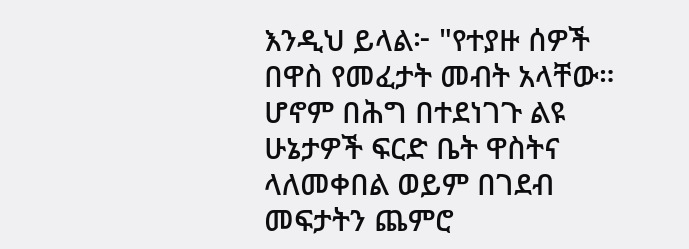እንዲህ ይላል፦ "የተያዙ ሰዎች በዋስ የመፈታት መብት አላቸው። ሆኖም በሕግ በተደነገጉ ልዩ ሁኔታዎች ፍርድ ቤት ዋስትና ላለመቀበል ወይም በገደብ መፍታትን ጨምሮ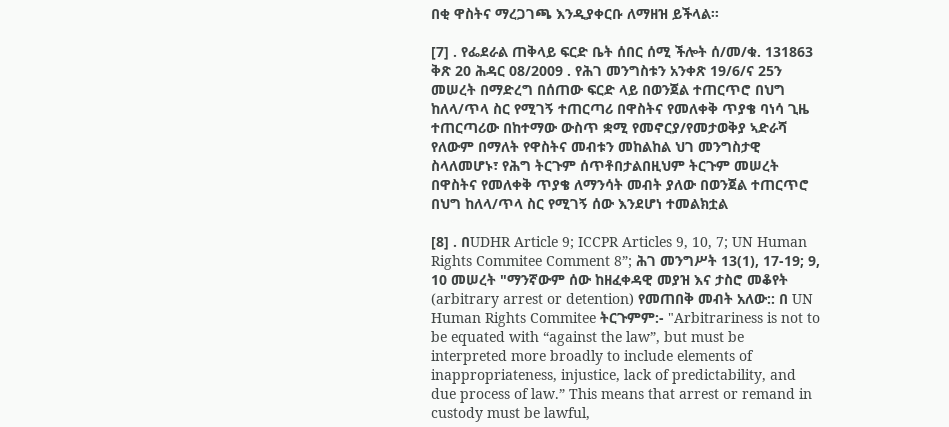በቂ ዋስትና ማረጋገጫ እንዲያቀርቡ ለማዘዝ ይችላል፡፡

[7] . የፌደራል ጠቅላይ ፍርድ ቤት ሰበር ሰሚ ችሎት ሰ/መ/ቁ. 131863 ቅጽ 20 ሕዳር 08/2009 . የሕገ መንግስቱን አንቀጽ 19/6/ና 25ን መሠረት በማድረግ በሰጠው ፍርድ ላይ በወንጀል ተጠርጥሮ በህግ ከለላ/ጥላ ስር የሚገኝ ተጠርጣሪ በዋስትና የመለቀቅ ጥያቄ ባነሳ ጊዜ ተጠርጣሪው በከተማው ውስጥ ቋሚ የመኖርያ/የመታወቅያ ኣድራሻ የለውም በማለት የዋስትና መብቱን መከልከል ህገ መንግስታዊ ስላለመሆኑ፣ የሕግ ትርጉም ሰጥቶበታልበዚህም ትርጉም መሠረት በዋስትና የመለቀቅ ጥያቄ ለማንሳት መብት ያለው በወንጀል ተጠርጥሮ በህግ ከለላ/ጥላ ስር የሚገኝ ሰው እንደሆነ ተመልክቷል

[8] . በUDHR Article 9; ICCPR Articles 9, 10, 7; UN Human Rights Commitee Comment 8”; ሕገ መንግሥት 13(1), 17-19; 9, 10 መሠረት "ማንኛውም ሰው ከዘፈቀዳዊ መያዝ እና ታስሮ መቆየት (arbitrary arrest or detention) የመጠበቅ መብት አለው:: በ UN Human Rights Commitee ትርጉምም:- "Arbitrariness is not to be equated with “against the law”, but must be interpreted more broadly to include elements of inappropriateness, injustice, lack of predictability, and due process of law.” This means that arrest or remand in custody must be lawful,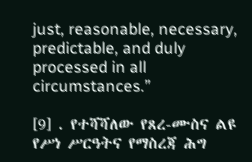just, reasonable, necessary, predictable, and duly processed in all circumstances.”

[9] . የተሻሻለው የጸረ-ሙስና ልዩ የሥነ ሥርዓትና የማስረጃ ሕግ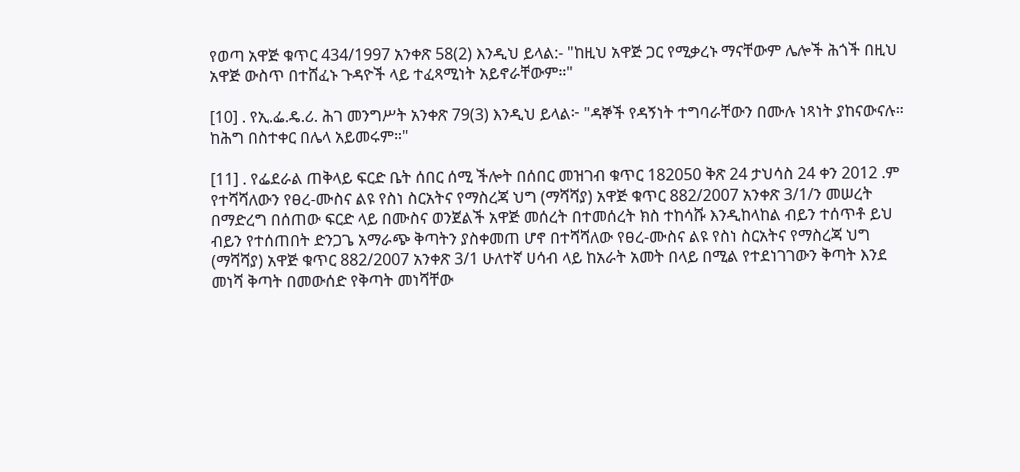የወጣ አዋጅ ቁጥር 434/1997 አንቀጽ 58(2) እንዲህ ይላል:- "ከዚህ አዋጅ ጋር የሚቃረኑ ማናቸውም ሌሎች ሕጎች በዚህ አዋጅ ውስጥ በተሸፈኑ ጉዳዮች ላይ ተፈጻሚነት አይኖራቸውም።"

[10] . የኢ.ፌ.ዴ.ሪ. ሕገ መንግሥት አንቀጽ 79(3) እንዲህ ይላል፦ "ዳኞች የዳኝነት ተግባራቸውን በሙሉ ነጻነት ያከናውናሉ። ከሕግ በስተቀር በሌላ አይመሩም።"

[11] . የፌደራል ጠቅላይ ፍርድ ቤት ሰበር ሰሚ ችሎት በሰበር መዝገብ ቁጥር 182050 ቅጽ 24 ታህሳስ 24 ቀን 2012 .ም የተሻሻለውን የፀረ-ሙስና ልዩ የስነ ስርአትና የማስረጃ ህግ (ማሻሻያ) አዋጅ ቁጥር 882/2007 አንቀጽ 3/1/ን መሠረት በማድረግ በሰጠው ፍርድ ላይ በሙስና ወንጀልች አዋጅ መሰረት በተመሰረት ክስ ተከሳሹ እንዲከላከል ብይን ተሰጥቶ ይህ ብይን የተሰጠበት ድንጋጌ አማራጭ ቅጣትን ያስቀመጠ ሆኖ በተሻሻለው የፀረ-ሙስና ልዩ የስነ ስርአትና የማስረጃ ህግ (ማሻሻያ) አዋጅ ቁጥር 882/2007 አንቀጽ 3/1 ሁለተኛ ሀሳብ ላይ ከአራት አመት በላይ በሚል የተደነገገውን ቅጣት እንደ መነሻ ቅጣት በመውሰድ የቅጣት መነሻቸው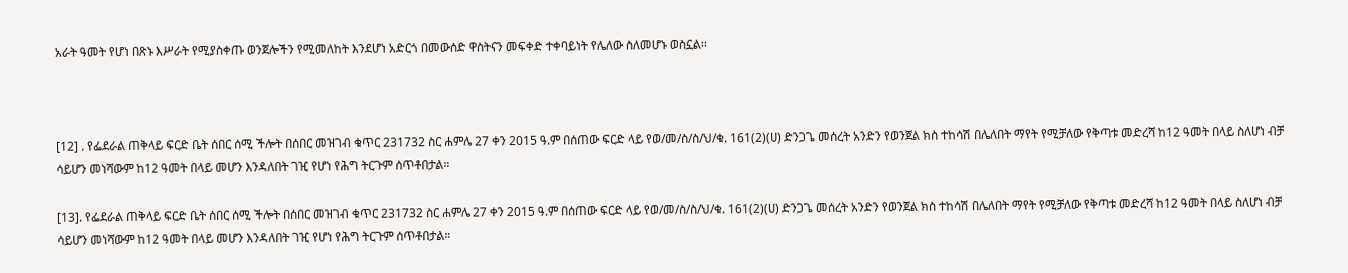አራት ዓመት የሆነ በጽኑ እሥራት የሚያስቀጡ ወንጀሎችን የሚመለከት እንደሆነ አድርጎ በመውሰድ ዋስትናን መፍቀድ ተቀባይነት የሌለው ስለመሆኑ ወስኗል፡፡



[12] . የፌደራል ጠቅላይ ፍርድ ቤት ሰበር ሰሚ ችሎት በሰበር መዝገብ ቁጥር 231732 ስር ሐምሌ 27 ቀን 2015 ዓ.ም በሰጠው ፍርድ ላይ የወ/መ/ስ/ስ/ህ/ቁ. 161(2)(ሀ) ድንጋጌ መሰረት አንድን የወንጀል ክስ ተከሳሽ በሌለበት ማየት የሚቻለው የቅጣቱ መድረሻ ከ12 ዓመት በላይ ስለሆነ ብቻ ሳይሆን መነሻውም ከ12 ዓመት በላይ መሆን እንዳለበት ገዢ የሆነ የሕግ ትርጉም ሰጥቶበታል።

[13]. የፌደራል ጠቅላይ ፍርድ ቤት ሰበር ሰሚ ችሎት በሰበር መዝገብ ቁጥር 231732 ስር ሐምሌ 27 ቀን 2015 ዓ.ም በሰጠው ፍርድ ላይ የወ/መ/ስ/ስ/ህ/ቁ. 161(2)(ሀ) ድንጋጌ መሰረት አንድን የወንጀል ክስ ተከሳሽ በሌለበት ማየት የሚቻለው የቅጣቱ መድረሻ ከ12 ዓመት በላይ ስለሆነ ብቻ ሳይሆን መነሻውም ከ12 ዓመት በላይ መሆን እንዳለበት ገዢ የሆነ የሕግ ትርጉም ሰጥቶበታል።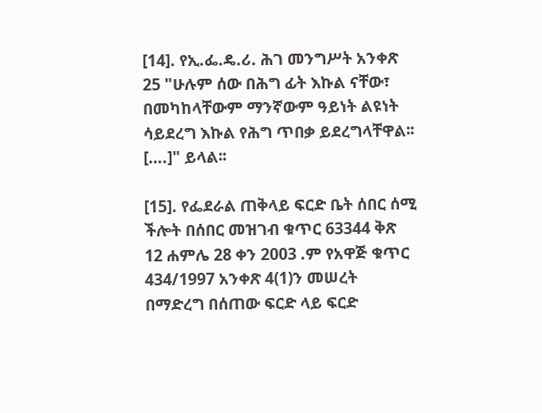[14]. የኢ.ፌ.ዴ.ሪ. ሕገ መንግሥት አንቀጽ 25 "ሁሉም ሰው በሕግ ፊት እኩል ናቸው፣ በመካከላቸውም ማንኛውም ዓይነት ልዩነት ሳይደረግ እኩል የሕግ ጥበቃ ይደረግላቸዋል፡፡ [….]" ይላል፡፡

[15]. የፌደራል ጠቅላይ ፍርድ ቤት ሰበር ሰሚ ችሎት በሰበር መዝገብ ቁጥር 63344 ቅጽ 12 ሐምሌ 28 ቀን 2003 .ም የአዋጅ ቁጥር 434/1997 አንቀጽ 4(1)ን መሠረት በማድረግ በሰጠው ፍርድ ላይ ፍርድ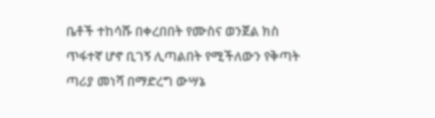ቤቶች ተከሳሹ በቀረበበት የሙስና ወንጀል ክስ ጥፋተኛ ሆኖ ቢገኝ ሊጣልበት የሚችለውን የቅጣት ጣሪያ መነሻ በማድረግ ውሣኔ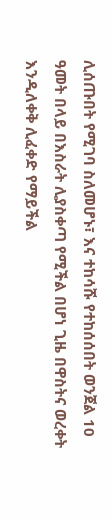ሊሰጡበት የሚገባ ስለመሆኑ፣ እና ተከሳሹ የተከሰሰበት ወንጀል 10 ዓመት በላይ በእስራት ሊያስቀጣ የሚችል በሆነ ጊዜ በዋስትና ወረቀት እንዲለቀቅ ሊፈቀድ የማይችል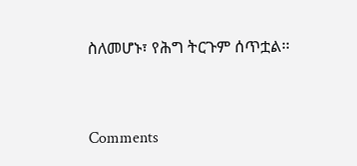ስለመሆኑ፣ የሕግ ትርጉም ሰጥቷል፡፡



Comments